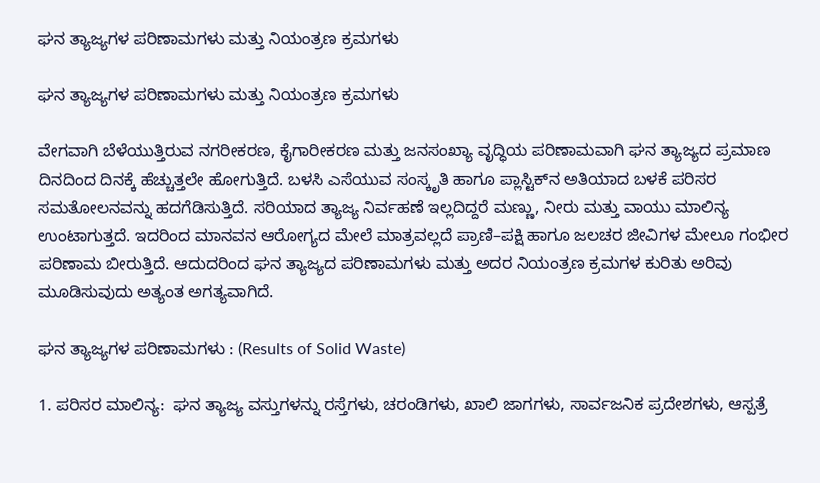ಘನ ತ್ಯಾಜ್ಯಗಳ ಪರಿಣಾಮಗಳು ಮತ್ತು ನಿಯಂತ್ರಣ ಕ್ರಮಗಳು

ಘನ ತ್ಯಾಜ್ಯಗಳ ಪರಿಣಾಮಗಳು ಮತ್ತು ನಿಯಂತ್ರಣ ಕ್ರಮಗಳು

ವೇಗವಾಗಿ ಬೆಳೆಯುತ್ತಿರುವ ನಗರೀಕರಣ, ಕೈಗಾರೀಕರಣ ಮತ್ತು ಜನಸಂಖ್ಯಾ ವೃದ್ಧಿಯ ಪರಿಣಾಮವಾಗಿ ಘನ ತ್ಯಾಜ್ಯದ ಪ್ರಮಾಣ ದಿನದಿಂದ ದಿನಕ್ಕೆ ಹೆಚ್ಚುತ್ತಲೇ ಹೋಗುತ್ತಿದೆ. ಬಳಸಿ ಎಸೆಯುವ ಸಂಸ್ಕೃತಿ ಹಾಗೂ ಪ್ಲಾಸ್ಟಿಕ್‌ನ ಅತಿಯಾದ ಬಳಕೆ ಪರಿಸರ  ಸಮತೋಲನವನ್ನು ಹದಗೆಡಿಸುತ್ತಿದೆ. ಸರಿಯಾದ ತ್ಯಾಜ್ಯ ನಿರ್ವಹಣೆ ಇಲ್ಲದಿದ್ದರೆ ಮಣ್ಣು, ನೀರು ಮತ್ತು ವಾಯು ಮಾಲಿನ್ಯ ಉಂಟಾಗುತ್ತದೆ. ಇದರಿಂದ ಮಾನವನ ಆರೋಗ್ಯದ ಮೇಲೆ ಮಾತ್ರವಲ್ಲದೆ ಪ್ರಾಣಿ–ಪಕ್ಷಿ ಹಾಗೂ ಜಲಚರ ಜೀವಿಗಳ ಮೇಲೂ ಗಂಭೀರ ಪರಿಣಾಮ ಬೀರುತ್ತಿದೆ. ಆದುದರಿಂದ ಘನ ತ್ಯಾಜ್ಯದ ಪರಿಣಾಮಗಳು ಮತ್ತು ಅದರ ನಿಯಂತ್ರಣ ಕ್ರಮಗಳ ಕುರಿತು ಅರಿವು ಮೂಡಿಸುವುದು ಅತ್ಯಂತ ಅಗತ್ಯವಾಗಿದೆ.

ಘನ ತ್ಯಾಜ್ಯಗಳ ಪರಿಣಾಮಗಳು : (Results of Solid Waste)

1. ಪರಿಸರ ಮಾಲಿನ್ಯ:  ಘನ ತ್ಯಾಜ್ಯ ವಸ್ತುಗಳನ್ನು ರಸ್ತೆಗಳು, ಚರಂಡಿಗಳು, ಖಾಲಿ ಜಾಗಗಳು, ಸಾರ್ವಜನಿಕ ಪ್ರದೇಶಗಳು, ಆಸ್ಪತ್ರೆ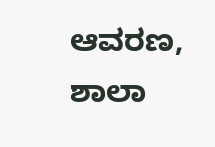ಆವರಣ, ಶಾಲಾ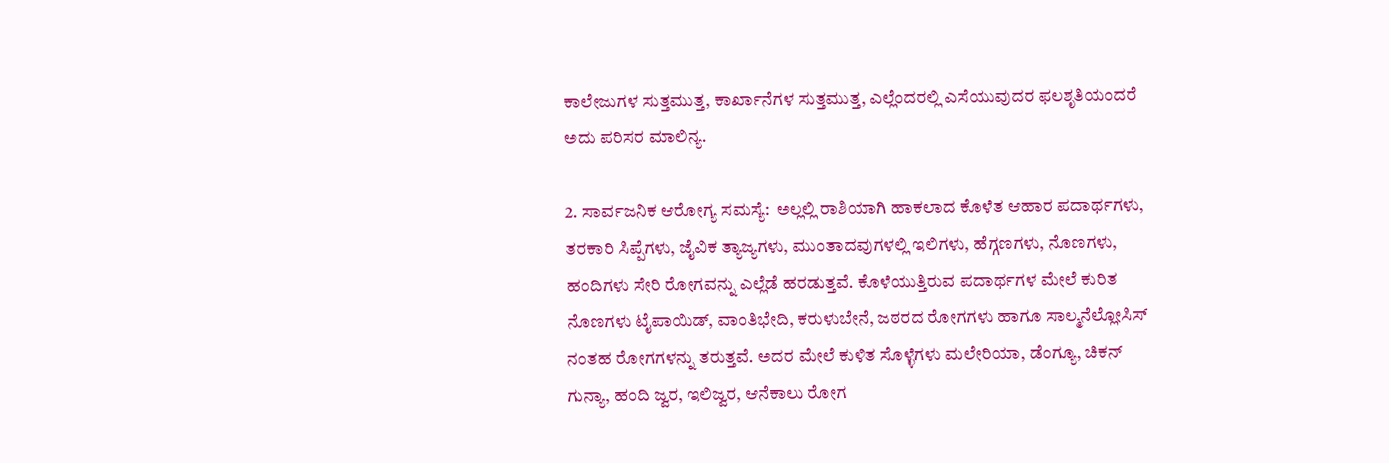ಕಾಲೇಜುಗಳ ಸುತ್ತಮುತ್ತ, ಕಾರ್ಖಾನೆಗಳ ಸುತ್ತಮುತ್ತ, ಎಲ್ಲೆಂದರಲ್ಲಿ ಎಸೆಯುವುದರ ಫಲಶೃತಿಯಂದರೆ ಅದು ಪರಿಸರ ಮಾಲಿನ್ಯ.

2. ಸಾರ್ವಜನಿಕ ಆರೋಗ್ಯ ಸಮಸ್ಯೆ:  ಅಲ್ಲಲ್ಲಿ ರಾಶಿಯಾಗಿ ಹಾಕಲಾದ ಕೊಳೆತ ಆಹಾರ ಪದಾರ್ಥಗಳು, ತರಕಾರಿ ಸಿಪ್ಪೆಗಳು, ಜೈವಿಕ ತ್ಯಾಜ್ಯಗಳು, ಮುಂತಾದವುಗಳಲ್ಲಿ ಇಲಿಗಳು, ಹೆಗ್ಗಣಗಳು, ನೊಣಗಳು, ಹಂದಿಗಳು ಸೇರಿ ರೋಗವನ್ನು ಎಲ್ಲೆಡೆ ಹರಡುತ್ತವೆ. ಕೊಳೆಯುತ್ತಿರುವ ಪದಾರ್ಥಗಳ ಮೇಲೆ ಕುರಿತ ನೊಣಗಳು ಟೈಪಾಯಿಡ್‌, ವಾಂತಿಭೇದಿ, ಕರುಳುಬೇನೆ, ಜಠರದ ರೋಗಗಳು ಹಾಗೂ ಸಾಲ್ಮನೆಲ್ಲೋಸಿಸ್‌  ನಂತಹ ರೋಗಗಳನ್ನು ತರುತ್ತವೆ. ಅದರ ಮೇಲೆ ಕುಳಿತ ಸೊಳ್ಳೆಗಳು ಮಲೇರಿಯಾ, ಡೆಂಗ್ಯೂ, ಚಿಕನ್ ಗುನ್ಯಾ, ಹಂದಿ ಜ್ವರ, ಇಲಿಜ್ವರ, ಆನೆಕಾಲು ರೋಗ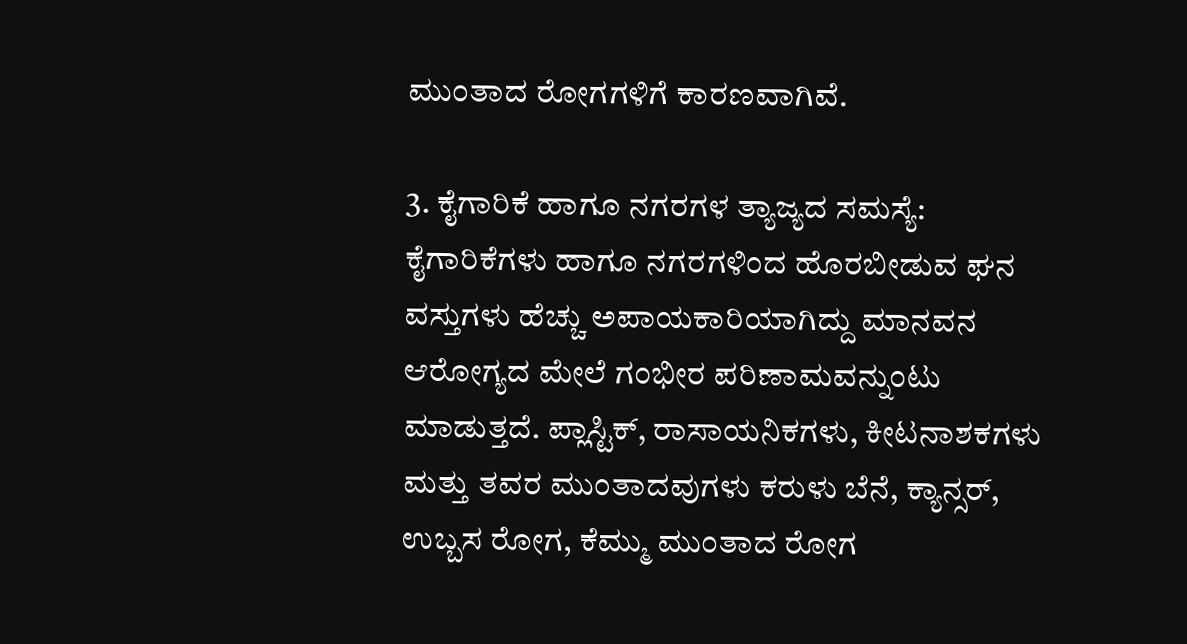ಮುಂತಾದ ರೋಗಗಳಿಗೆ ಕಾರಣವಾಗಿವೆ.

3. ಕೈಗಾರಿಕೆ ಹಾಗೂ ನಗರಗಳ ತ್ಯಾಜ್ಯದ ಸಮಸ್ಯೆ:  ಕೈಗಾರಿಕೆಗಳು ಹಾಗೂ ನಗರಗಳಿಂದ ಹೊರಬೀಡುವ ಘನ ವಸ್ತುಗಳು ಹೆಚ್ಚು ಅಪಾಯಕಾರಿಯಾಗಿದ್ದು ಮಾನವನ ಆರೋಗ್ಯದ ಮೇಲೆ ಗಂಭೀರ ಪರಿಣಾಮವನ್ನುಂಟು ಮಾಡುತ್ತದೆ. ಪ್ಲಾಸ್ಟಿಕ್, ರಾಸಾಯನಿಕಗಳು, ಕೀಟನಾಶಕಗಳು ಮತ್ತು ತವರ ಮುಂತಾದವುಗಳು ಕರುಳು ಬೆನೆ, ಕ್ಯಾನ್ಸರ್, ಉಬ್ಬಸ ರೋಗ, ಕೆಮ್ಮು ಮುಂತಾದ ರೋಗ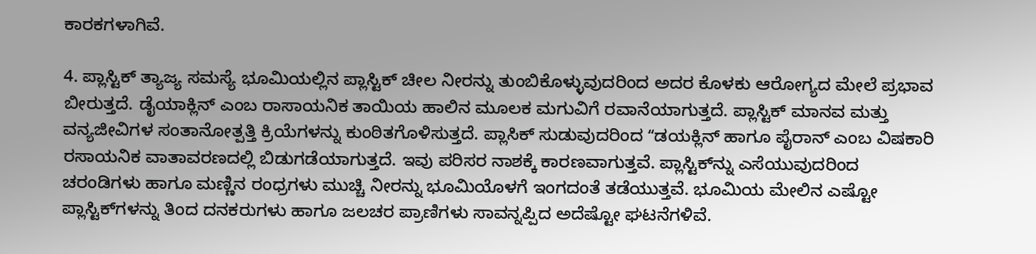ಕಾರಕಗಳಾಗಿವೆ.

4. ಪ್ಲಾಸ್ಟಿಕ್ ತ್ಯಾಜ್ಯ ಸಮಸ್ಯೆ ಭೂಮಿಯಲ್ಲಿನ ಪ್ಲಾಸ್ಟಿಕ್ ಚೀಲ ನೀರನ್ನು ತುಂಬಿಕೊಳ್ಳುವುದರಿಂದ ಅದರ ಕೊಳಕು ಆರೋಗ್ಯದ ಮೇಲೆ ಪ್ರಭಾವ ಬೀರುತ್ತದೆ. ಡೈಯಾಕ್ಲಿನ್‌ ಎಂಬ ರಾಸಾಯನಿಕ ತಾಯಿಯ ಹಾಲಿನ ಮೂಲಕ ಮಗುವಿಗೆ ರವಾನೆಯಾಗುತ್ತದೆ. ಪ್ಲಾಸ್ಟಿಕ್‌ ಮಾನವ ಮತ್ತು ವನ್ಯಜೀವಿಗಳ ಸಂತಾನೋತ್ಪತ್ತಿ ಕ್ರಿಯೆಗಳನ್ನು ಕುಂಠಿತಗೊಳಿಸುತ್ತದೆ. ಪ್ಲಾಸಿಕ್‌ ಸುಡುವುದರಿಂದ ʻʻಡಯಕ್ಲಿನ್‌ ಹಾಗೂ ಪೈರಾನ್‌ ಎಂಬ ವಿಷಕಾರಿ ರಸಾಯನಿಕ ವಾತಾವರಣದಲ್ಲಿ ಬಿಡುಗಡೆಯಾಗುತ್ತದೆ. ಇವು ಪರಿಸರ ನಾಶಕ್ಕೆ ಕಾರಣವಾಗುತ್ತವೆ. ಪ್ಲಾಸ್ಟಿಕ್‌ನ್ನು ಎಸೆಯುವುದರಿಂದ ಚರಂಡಿಗಳು ಹಾಗೂ ಮಣ್ಣಿನ ರಂಧ್ರಗಳು ಮುಚ್ಚಿ ನೀರನ್ನು ಭೂಮಿಯೊಳಗೆ ಇಂಗದಂತೆ ತಡೆಯುತ್ತವೆ. ಭೂಮಿಯ ಮೇಲಿನ ಎಷ್ಟೋ ಪ್ಲಾಸ್ಟಿಕ್‌ಗಳನ್ನು ತಿಂದ ದನಕರುಗಳು ಹಾಗೂ ಜಲಚರ ಪ್ರಾಣಿಗಳು ಸಾವನ್ನಪ್ಪಿದ ಅದೆಷ್ಟೋ ಘಟನೆಗಳಿವೆ.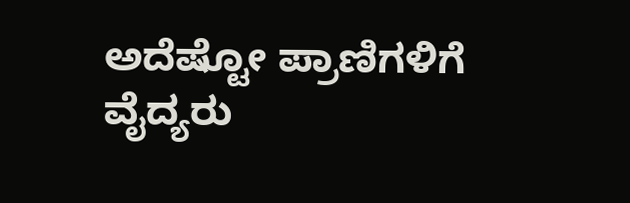ಅದೆಷ್ಟೋ ಪ್ರಾಣಿಗಳಿಗೆ ವೈದ್ಯರು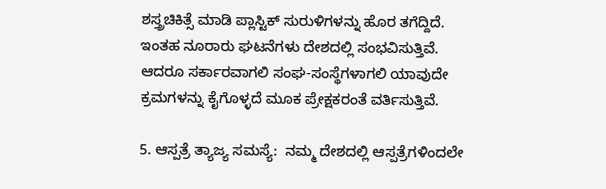ಶಸ್ತ್ರಚಿಕಿತ್ಸೆ ಮಾಡಿ ಪ್ಲಾಸ್ಟಿಕ್‌ ಸುರುಳಿಗಳನ್ನು ಹೊರ ತಗೆದ್ದಿದೆ. ಇಂತಹ ನೂರಾರು ಘಟನೆಗಳು ದೇಶದಲ್ಲಿ ಸಂಭವಿಸುತ್ತಿವೆ. ಆದರೂ ಸರ್ಕಾರವಾಗಲಿ ಸಂಘ-ಸಂಸ್ಥೆಗಳಾಗಲಿ ಯಾವುದೇ ಕ್ರಮಗಳನ್ನು ಕೈಗೊಳ್ಳದೆ ಮೂಕ ಪ್ರೇಕ್ಷಕರಂತೆ ವರ್ತಿಸುತ್ತಿವೆ.

5. ಆಸ್ಪತ್ರೆ ತ್ಯಾಜ್ಯ ಸಮಸ್ಯೆ:  ನಮ್ಮ ದೇಶದಲ್ಲಿ ಆಸ್ಪತ್ರೆಗಳಿಂದಲೇ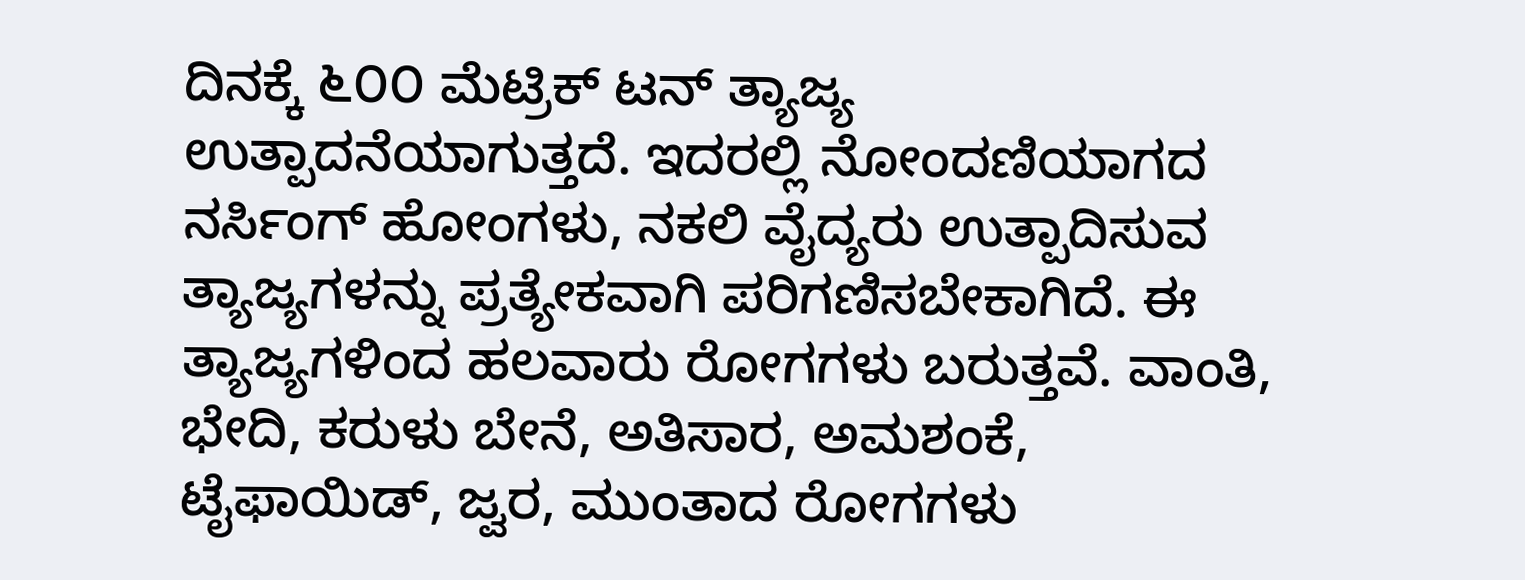ದಿನಕ್ಕೆ ೬೦೦ ಮೆಟ್ರಿಕ್‌ ಟನ್‌ ತ್ಯಾಜ್ಯ ಉತ್ಪಾದನೆಯಾಗುತ್ತದೆ. ಇದರಲ್ಲಿ ನೋಂದಣಿಯಾಗದ ನರ್ಸಿಂಗ್ ಹೋಂಗಳು, ನಕಲಿ ವೈದ್ಯರು ಉತ್ಪಾದಿಸುವ ತ್ಯಾಜ್ಯಗಳನ್ನು ಪ್ರತ್ಯೇಕವಾಗಿ ಪರಿಗಣಿಸಬೇಕಾಗಿದೆ. ಈ ತ್ಯಾಜ್ಯಗಳಿಂದ ಹಲವಾರು ರೋಗಗಳು ಬರುತ್ತವೆ. ವಾಂತಿ, ಭೇದಿ, ಕರುಳು ಬೇನೆ, ಅತಿಸಾರ, ಅಮಶಂಕೆ, ಟೈಫಾಯಿಡ್, ಜ್ವರ, ಮುಂತಾದ ರೋಗಗಳು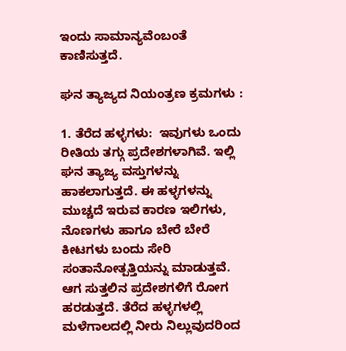ಇಂದು ಸಾಮಾನ್ಯವೆಂಬಂತೆ ಕಾಣಿಸುತ್ತದೆ.

ಘನ ತ್ಯಾಜ್ಯದ ನಿಯಂತ್ರಣ ಕ್ರಮಗಳು :

1. ತೆರೆದ ಹಳ್ಳಗಳು:  ಇವುಗಳು ಒಂದು ರೀತಿಯ ತಗ್ಗು ಪ್ರದೇಶಗಳಾಗಿವೆ. ಇಲ್ಲಿ ಘನ ತ್ಯಾಜ್ಯ ವಸ್ತುಗಳನ್ನು ಹಾಕಲಾಗುತ್ತದೆ. ಈ ಹಳ್ಳಗಳನ್ನು ಮುಚ್ಚದೆ ಇರುವ ಕಾರಣ ಇಲಿಗಳು, ನೊಣಗಳು ಹಾಗೂ ಬೇರೆ ಬೇರೆ ಕೀಟಗಳು ಬಂದು ಸೇರಿ ಸಂತಾನೋತ್ಪತ್ತಿಯನ್ನು ಮಾಡುತ್ತವೆ. ಆಗ ಸುತ್ತಲಿನ ಪ್ರದೇಶಗಳಿಗೆ ರೋಗ ಹರಡುತ್ತದೆ. ತೆರೆದ ಹಳ್ಳಗಳಲ್ಲಿ ಮಳೆಗಾಲದಲ್ಲಿ ನೀರು ನಿಲ್ಲುವುದರಿಂದ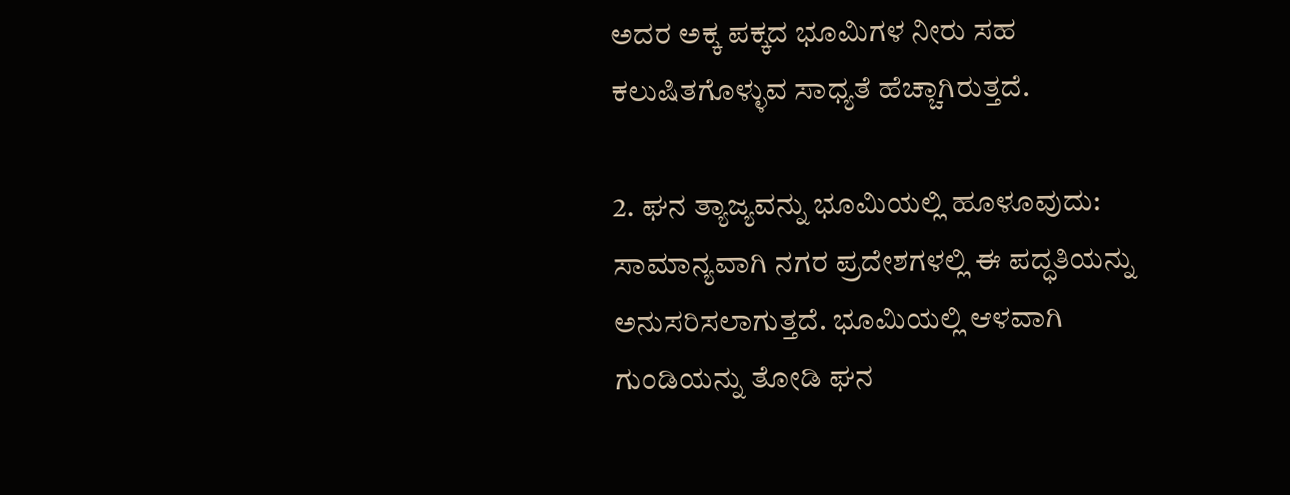ಅದರ ಅಕ್ಕ ಪಕ್ಕದ ಭೂಮಿಗಳ ನೀರು ಸಹ ಕಲುಷಿತಗೊಳ್ಳುವ ಸಾಧ್ಯತೆ ಹೆಚ್ಚಾಗಿರುತ್ತದೆ.

2. ಘನ ತ್ಯಾಜ್ಯವನ್ನು ಭೂಮಿಯಲ್ಲಿ ಹೂಳೂವುದು: ಸಾಮಾನ್ಯವಾಗಿ ನಗರ ಪ್ರದೇಶಗಳಲ್ಲಿ ಈ ಪದ್ಧತಿಯನ್ನು ಅನುಸರಿಸಲಾಗುತ್ತದೆ. ಭೂಮಿಯಲ್ಲಿ ಆಳವಾಗಿ ಗುಂಡಿಯನ್ನು ತೋಡಿ ಘನ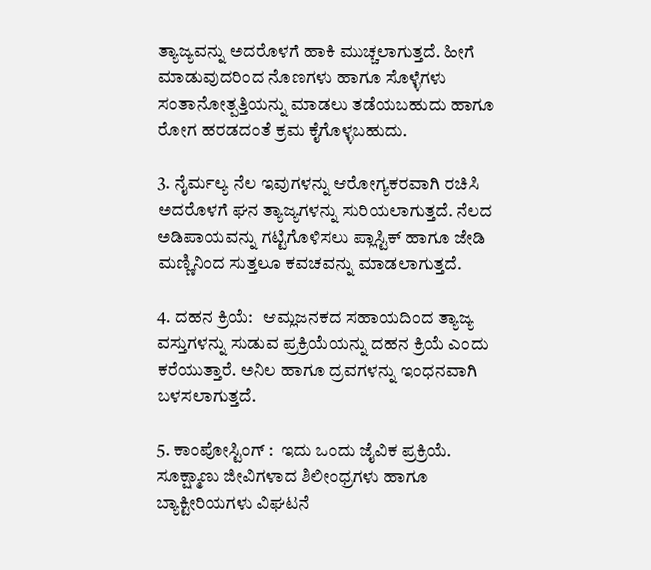ತ್ಯಾಜ್ಯವನ್ನು ಅದರೊಳಗೆ ಹಾಕಿ ಮುಚ್ಚಲಾಗುತ್ತದೆ. ಹೀಗೆ ಮಾಡುವುದರಿಂದ ನೊಣಗಳು ಹಾಗೂ ಸೊಳ್ಳೆಗಳು ಸಂತಾನೋತ್ಪತ್ತಿಯನ್ನು ಮಾಡಲು ತಡೆಯಬಹುದು ಹಾಗೂ ರೋಗ ಹರಡದಂತೆ ಕ್ರಮ ಕೈಗೊಳ್ಳಬಹುದು.

3. ನೈರ್ಮಲ್ಯ ನೆಲ ಇವುಗಳನ್ನು ಆರೋಗ್ಯಕರವಾಗಿ ರಚಿಸಿ ಅದರೊಳಗೆ ಘನ ತ್ಯಾಜ್ಯಗಳನ್ನು ಸುರಿಯಲಾಗುತ್ತದೆ. ನೆಲದ ಅಡಿಪಾಯವನ್ನು ಗಟ್ಟಿಗೊಳಿಸಲು ಪ್ಲಾಸ್ಟಿಕ್ ಹಾಗೂ ಜೇಡಿ ಮಣ್ಣಿನಿಂದ ಸುತ್ತಲೂ ಕವಚವನ್ನು ಮಾಡಲಾಗುತ್ತದೆ.

4. ದಹನ ಕ್ರಿಯೆ:   ಆಮ್ಲಜನಕದ ಸಹಾಯದಿಂದ ತ್ಯಾಜ್ಯ ವಸ್ತುಗಳನ್ನು ಸುಡುವ ಪ್ರಕ್ರಿಯೆಯನ್ನು ದಹನ ಕ್ರಿಯೆ ಎಂದು ಕರೆಯುತ್ತಾರೆ. ಅನಿಲ ಹಾಗೂ ದ್ರವಗಳನ್ನು ಇಂಧನವಾಗಿ ಬಳಸಲಾಗುತ್ತದೆ.

5. ಕಾಂಪೋಸ್ಟಿಂಗ್ :  ಇದು ಒಂದು ಜೈವಿಕ ಪ್ರಕ್ರಿಯೆ. ಸೂಕ್ಷ್ಮಾಣು ಜೀವಿಗಳಾದ ಶಿಲೀಂಧ್ರಗಳು ಹಾಗೂ ಬ್ಯಾಕ್ಟೀರಿಯಗಳು ವಿಘಟನೆ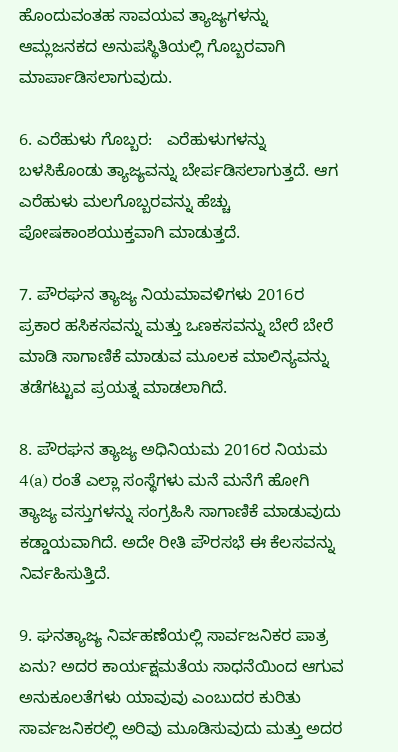ಹೊಂದುವಂತಹ ಸಾವಯವ ತ್ಯಾಜ್ಯಗಳನ್ನು ಆಮ್ಲಜನಕದ ಅನುಪಸ್ಥಿತಿಯಲ್ಲಿ ಗೊಬ್ಬರವಾಗಿ ಮಾರ್ಪಾಡಿಸಲಾಗುವುದು.

6. ಎರೆಹುಳು ಗೊಬ್ಬರ:   ಎರೆಹುಳುಗಳನ್ನು ಬಳಸಿಕೊಂಡು ತ್ಯಾಜ್ಯವನ್ನು ಬೇರ್ಪಡಿಸಲಾಗುತ್ತದೆ. ಆಗ ಎರೆಹುಳು ಮಲಗೊಬ್ಬರವನ್ನು ಹೆಚ್ಚು ಪೋಷಕಾಂಶಯುಕ್ತವಾಗಿ ಮಾಡುತ್ತದೆ.

7. ಪೌರಘನ ತ್ಯಾಜ್ಯ ನಿಯಮಾವಳಿಗಳು 2016ರ ಪ್ರಕಾರ ಹಸಿಕಸವನ್ನು ಮತ್ತು ಒಣಕಸವನ್ನು ಬೇರೆ ಬೇರೆ ಮಾಡಿ ಸಾಗಾಣಿಕೆ ಮಾಡುವ ಮೂಲಕ ಮಾಲಿನ್ಯವನ್ನು ತಡೆಗಟ್ಟುವ ಪ್ರಯತ್ನ ಮಾಡಲಾಗಿದೆ.

8. ಪೌರಘನ ತ್ಯಾಜ್ಯ ಅಧಿನಿಯಮ 2016ರ ನಿಯಮ 4(a) ರಂತೆ ಎಲ್ಲಾ ಸಂಸ್ಥೆಗಳು ಮನೆ ಮನೆಗೆ ಹೋಗಿ ತ್ಯಾಜ್ಯ ವಸ್ತುಗಳನ್ನು ಸಂಗ್ರಹಿಸಿ ಸಾಗಾಣಿಕೆ ಮಾಡುವುದು ಕಡ್ಡಾಯವಾಗಿದೆ. ಅದೇ ರೀತಿ ಪೌರಸಭೆ ಈ ಕೆಲಸವನ್ನು ನಿರ್ವಹಿಸುತ್ತಿದೆ.

9. ಘನತ್ಯಾಜ್ಯ ನಿರ್ವಹಣೆಯಲ್ಲಿ ಸಾರ್ವಜನಿಕರ ಪಾತ್ರ ಏನು? ಅದರ ಕಾರ್ಯಕ್ಷಮತೆಯ ಸಾಧನೆಯಿಂದ ಆಗುವ ಅನುಕೂಲತೆಗಳು ಯಾವುವು ಎಂಬುದರ ಕುರಿತು ಸಾರ್ವಜನಿಕರಲ್ಲಿ ಅರಿವು ಮೂಡಿಸುವುದು ಮತ್ತು ಅದರ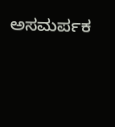ಅಸಮರ್ಪಕ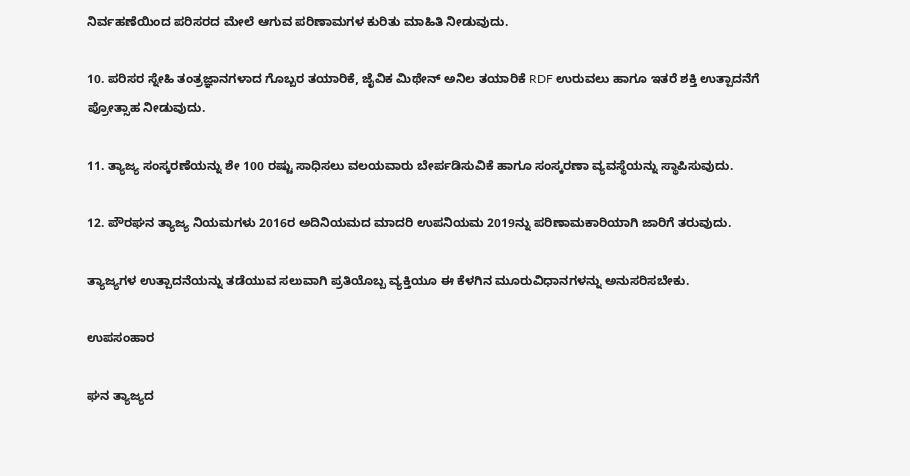ನಿರ್ವಹಣೆಯಿಂದ ಪರಿಸರದ ಮೇಲೆ ಆಗುವ ಪರಿಣಾಮಗಳ ಕುರಿತು ಮಾಹಿತಿ ನೀಡುವುದು.

10. ಪರಿಸರ ಸ್ನೇಹಿ ತಂತ್ರಜ್ಞಾನಗಳಾದ ಗೊಬ್ಬರ ತಯಾರಿಕೆ, ಜೈವಿಕ ಮಿಥೇನ್ ಅನಿಲ ತಯಾರಿಕೆ RDF ಉರುವಲು ಹಾಗೂ ಇತರೆ ಶಕ್ತಿ ಉತ್ಪಾದನೆಗೆ ಪ್ರೋತ್ಸಾಹ ನೀಡುವುದು.

11. ತ್ಯಾಜ್ಯ ಸಂಸ್ಕರಣೆಯನ್ನು ಶೇ 100 ರಷ್ಟು ಸಾಧಿಸಲು ವಲಯವಾರು ಬೇರ್ಪಡಿಸುವಿಕೆ ಹಾಗೂ ಸಂಸ್ಕರಣಾ ವ್ಯವಸ್ಥೆಯನ್ನು ಸ್ಥಾಪಿಸುವುದು.

12. ಪೌರಘನ ತ್ಯಾಜ್ಯ ನಿಯಮಗಳು 2016ರ ಅದಿನಿಯಮದ ಮಾದರಿ ಉಪನಿಯಮ 2019ನ್ನು ಪರಿಣಾಮಕಾರಿಯಾಗಿ ಜಾರಿಗೆ ತರುವುದು.

ತ್ಯಾಜ್ಯಗಳ ಉತ್ಪಾದನೆಯನ್ನು ತಡೆಯುವ ಸಲುವಾಗಿ ಪ್ರತಿಯೊಬ್ಬ ವ್ಯಕ್ತಿಯೂ ಈ ಕೆಳಗಿನ ಮೂರುವಿಧಾನಗಳನ್ನು ಅನುಸರಿಸಬೇಕು.

ಉಪಸಂಹಾರ

ಘನ ತ್ಯಾಜ್ಯದ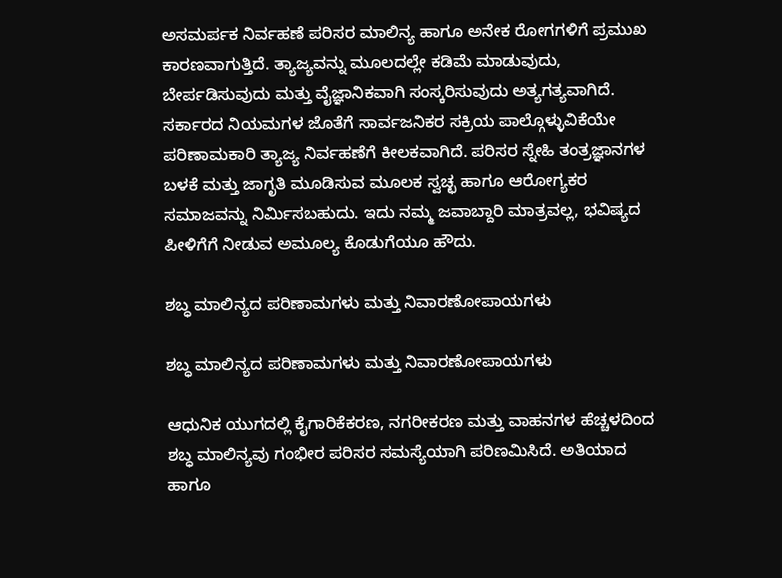ಅಸಮರ್ಪಕ ನಿರ್ವಹಣೆ ಪರಿಸರ ಮಾಲಿನ್ಯ ಹಾಗೂ ಅನೇಕ ರೋಗಗಳಿಗೆ ಪ್ರಮುಖ ಕಾರಣವಾಗುತ್ತಿದೆ. ತ್ಯಾಜ್ಯವನ್ನು ಮೂಲದಲ್ಲೇ ಕಡಿಮೆ ಮಾಡುವುದು, ಬೇರ್ಪಡಿಸುವುದು ಮತ್ತು ವೈಜ್ಞಾನಿಕವಾಗಿ ಸಂಸ್ಕರಿಸುವುದು ಅತ್ಯಗತ್ಯವಾಗಿದೆ. ಸರ್ಕಾರದ ನಿಯಮಗಳ ಜೊತೆಗೆ ಸಾರ್ವಜನಿಕರ ಸಕ್ರಿಯ ಪಾಲ್ಗೊಳ್ಳುವಿಕೆಯೇ ಪರಿಣಾಮಕಾರಿ ತ್ಯಾಜ್ಯ ನಿರ್ವಹಣೆಗೆ ಕೀಲಕವಾಗಿದೆ. ಪರಿಸರ ಸ್ನೇಹಿ ತಂತ್ರಜ್ಞಾನಗಳ ಬಳಕೆ ಮತ್ತು ಜಾಗೃತಿ ಮೂಡಿಸುವ ಮೂಲಕ ಸ್ವಚ್ಛ ಹಾಗೂ ಆರೋಗ್ಯಕರ ಸಮಾಜವನ್ನು ನಿರ್ಮಿಸಬಹುದು. ಇದು ನಮ್ಮ ಜವಾಬ್ದಾರಿ ಮಾತ್ರವಲ್ಲ, ಭವಿಷ್ಯದ ಪೀಳಿಗೆಗೆ ನೀಡುವ ಅಮೂಲ್ಯ ಕೊಡುಗೆಯೂ ಹೌದು.

ಶಬ್ಧ ಮಾಲಿನ್ಯದ ಪರಿಣಾಮಗಳು ಮತ್ತು ನಿವಾರಣೋಪಾಯಗಳು

ಶಬ್ಧ ಮಾಲಿನ್ಯದ ಪರಿಣಾಮಗಳು ಮತ್ತು ನಿವಾರಣೋಪಾಯಗಳು

ಆಧುನಿಕ ಯುಗದಲ್ಲಿ ಕೈಗಾರಿಕೆಕರಣ, ನಗರೀಕರಣ ಮತ್ತು ವಾಹನಗಳ ಹೆಚ್ಚಳದಿಂದ ಶಬ್ಧ ಮಾಲಿನ್ಯವು ಗಂಭೀರ ಪರಿಸರ ಸಮಸ್ಯೆಯಾಗಿ ಪರಿಣಮಿಸಿದೆ. ಅತಿಯಾದ ಹಾಗೂ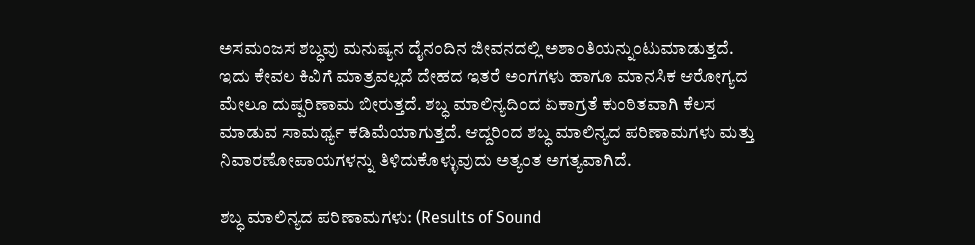ಅಸಮಂಜಸ ಶಬ್ಧವು ಮನುಷ್ಯನ ದೈನಂದಿನ ಜೀವನದಲ್ಲಿ ಅಶಾಂತಿಯನ್ನುಂಟುಮಾಡುತ್ತದೆ. ಇದು ಕೇವಲ ಕಿವಿಗೆ ಮಾತ್ರವಲ್ಲದೆ ದೇಹದ ಇತರೆ ಅಂಗಗಳು ಹಾಗೂ ಮಾನಸಿಕ ಆರೋಗ್ಯದ ಮೇಲೂ ದುಷ್ಪರಿಣಾಮ ಬೀರುತ್ತದೆ. ಶಬ್ಧ ಮಾಲಿನ್ಯದಿಂದ ಏಕಾಗ್ರತೆ ಕುಂಠಿತವಾಗಿ ಕೆಲಸ ಮಾಡುವ ಸಾಮರ್ಥ್ಯ ಕಡಿಮೆಯಾಗುತ್ತದೆ. ಆದ್ದರಿಂದ ಶಬ್ಧ ಮಾಲಿನ್ಯದ ಪರಿಣಾಮಗಳು ಮತ್ತು ನಿವಾರಣೋಪಾಯಗಳನ್ನು ತಿಳಿದುಕೊಳ್ಳುವುದು ಅತ್ಯಂತ ಅಗತ್ಯವಾಗಿದೆ.

ಶಬ್ಧ ಮಾಲಿನ್ಯದ ಪರಿಣಾಮಗಳು: (Results of Sound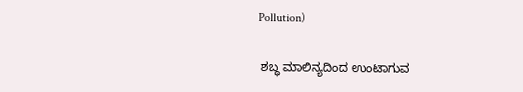Pollution)

 ಶಬ್ಧ ಮಾಲಿನ್ಯದಿಂದ ಉಂಟಾಗುವ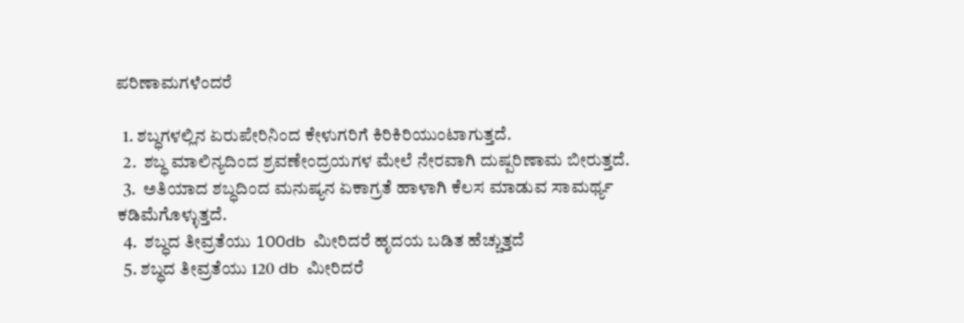ಪರಿಣಾಮಗಳೆಂದರೆ

  1. ಶಬ್ಧಗಳಲ್ಲಿನ ಏರುಪೇರಿನಿಂದ ಕೇಳುಗರಿಗೆ ಕಿರಿಕಿರಿಯುಂಟಾಗುತ್ತದೆ.
  2.  ಶಬ್ಧ ಮಾಲಿನ್ಯದಿಂದ ಶ್ರವಣೇಂದ್ರಯಗಳ ಮೇಲೆ ನೇರವಾಗಿ ದುಷ್ಪರಿಣಾಮ ಬೀರುತ್ತದೆ.
  3.  ಅತಿಯಾದ ಶಬ್ಧದಿಂದ ಮನುಷ್ಯನ ಏಕಾಗ್ರತೆ ಹಾಳಾಗಿ ಕೆಲಸ ಮಾಡುವ ಸಾಮರ್ಥ್ಯ ಕಡಿಮೆಗೊಳ್ಳುತ್ತದೆ.
  4.  ಶಬ್ಧದ ತೀವ್ರತೆಯು 100db  ಮೀರಿದರೆ ಹೃದಯ ಬಡಿತ ಹೆಚ್ಚುತ್ತದೆ
  5. ಶಬ್ಧದ ತೀವ್ರತೆಯು 120 db  ಮೀರಿದರೆ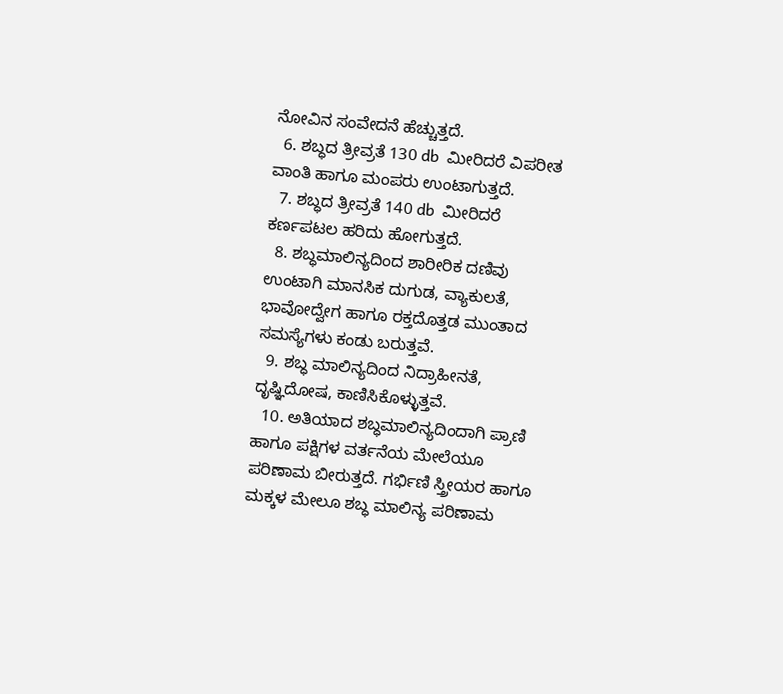ನೋವಿನ ಸಂವೇದನೆ ಹೆಚ್ಚುತ್ತದೆ.
  6. ಶಬ್ಧದ ತ್ರೀವ್ರತೆ 130 db  ಮೀರಿದರೆ ವಿಪರೀತ ವಾಂತಿ ಹಾಗೂ ಮಂಪರು ಉಂಟಾಗುತ್ತದೆ.
  7. ಶಬ್ಧದ ತ್ರೀವ್ರತೆ 140 db  ಮೀರಿದರೆ  ಕರ್ಣಪಟಲ ಹರಿದು ಹೋಗುತ್ತದೆ.
  8. ಶಬ್ಧಮಾಲಿನ್ಯದಿಂದ ಶಾರೀರಿಕ ದಣಿವು ಉಂಟಾಗಿ ಮಾನಸಿಕ ದುಗುಡ, ವ್ಯಾಕುಲತೆ, ಭಾವೋದ್ವೇಗ ಹಾಗೂ ರಕ್ತದೊತ್ತಡ ಮುಂತಾದ ಸಮಸ್ಯೆಗಳು ಕಂಡು ಬರುತ್ತವೆ.
  9. ಶಬ್ಧ ಮಾಲಿನ್ಯದಿಂದ ನಿದ್ರಾಹೀನತೆ, ದೃಷ್ಞಿದೋಷ, ಕಾಣಿಸಿಕೊಳ್ಳುತ್ತವೆ.
  10. ಅತಿಯಾದ ಶಬ್ಧಮಾಲಿನ್ಯದಿಂದಾಗಿ ಪ್ರಾಣಿ ಹಾಗೂ ಪಕ್ಷಿಗಳ ವರ್ತನೆಯ ಮೇಲೆಯೂ ಪರಿಣಾಮ ಬೀರುತ್ತದೆ. ಗರ್ಭಿಣಿ ಸ್ತ್ರೀಯರ ಹಾಗೂ ಮಕ್ಕಳ ಮೇಲೂ ಶಬ್ಧ ಮಾಲಿನ್ಯ ಪರಿಣಾಮ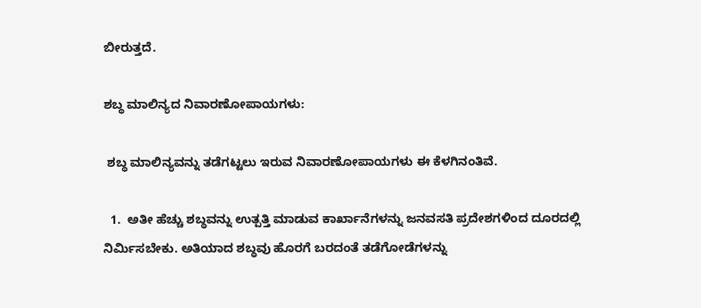ಬೀರುತ್ತದೆ.

ಶಬ್ಧ ಮಾಲಿನ್ಯದ ನಿವಾರಣೋಪಾಯಗಳು:

 ಶಬ್ಧ ಮಾಲಿನ್ಯವನ್ನು ತಡೆಗಟ್ಟಲು ಇರುವ ನಿವಾರಣೋಪಾಯಗಳು ಈ ಕೆಳಗಿನಂತಿವೆ.

  1.  ಅತೀ ಹೆಚ್ಚು ಶಬ್ಧವನ್ನು ಉತ್ಪತ್ತಿ ಮಾಡುವ ಕಾರ್ಖಾನೆಗಳನ್ನು ಜನವಸತಿ ಪ್ರದೇಶಗಳಿಂದ ದೂರದಲ್ಲಿ ನಿರ್ಮಿಸಬೇಕು. ಅತಿಯಾದ ಶಬ್ಧವು ಹೊರಗೆ ಬರದಂತೆ ತಡೆಗೋಡೆಗಳನ್ನು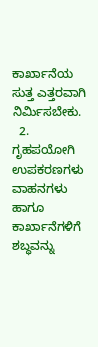ಕಾರ್ಖಾನೆಯ ಸುತ್ತ ಎತ್ತರವಾಗಿ ನಿರ್ಮಿಸಬೇಕು.
  2.  ಗೃಹಪಯೋಗಿ ಉಪಕರಣಗಳು ವಾಹನಗಳು ಹಾಗೂ ಕಾರ್ಖಾನೆಗಳಿಗೆ ಶಬ್ಧವನ್ನು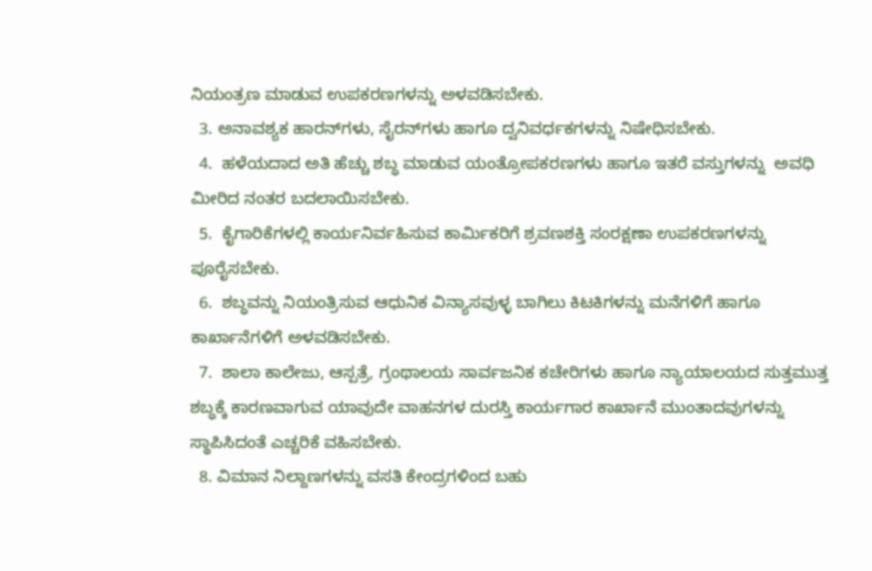ನಿಯಂತ್ರಣ ಮಾಡುವ ಉಪಕರಣಗಳನ್ನು ಅಳವಡಿಸಬೇಕು.
  3. ಅನಾವಶ್ಯಕ ಹಾರನ್‌ಗಳು, ಸೈರನ್‌ಗಳು ಹಾಗೂ ದ್ವನಿವರ್ಧಕಗಳನ್ನು ನಿಷೇಧಿಸಬೇಕು.
  4.  ಹಳೆಯದಾದ ಅತಿ ಹೆಚ್ಚು ಶಬ್ಧ ಮಾಡುವ ಯಂತ್ರೋಪಕರಣಗಳು ಹಾಗೂ ಇತರೆ ವಸ್ತುಗಳನ್ನು  ಅವಧಿ ಮೀರಿದ ನಂತರ ಬದಲಾಯಿಸಬೇಕು.
  5.  ಕೈಗಾರಿಕೆಗಳಲ್ಲಿ ಕಾರ್ಯನಿರ್ವಹಿಸುವ ಕಾರ್ಮಿಕರಿಗೆ ಶ್ರವಣಶಕ್ತಿ ಸಂರಕ್ಷಣಾ ಉಪಕರಣಗಳನ್ನು ಪೂರೈಸಬೇಕು.
  6.  ಶಬ್ಧವನ್ನು ನಿಯಂತ್ರಿಸುವ ಆಧುನಿಕ ವಿನ್ಯಾಸವುಳ್ಳ ಬಾಗಿಲು ಕಿಟಕಿಗಳನ್ನು ಮನೆಗಳಿಗೆ ಹಾಗೂ ಕಾರ್ಖಾನೆಗಳಿಗೆ ಅಳವಡಿಸಬೇಕು.
  7.  ಶಾಲಾ ಕಾಲೇಜು, ಆಸ್ಪತ್ರೆ, ಗ್ರಂಥಾಲಯ ಸಾರ್ವಜನಿಕ ಕಚೇರಿಗಳು ಹಾಗೂ ನ್ಯಾಯಾಲಯದ ಸುತ್ತಮುತ್ತ ಶಬ್ಧಕ್ಕೆ ಕಾರಣವಾಗುವ ಯಾವುದೇ ವಾಹನಗಳ ದುರಸ್ತಿ ಕಾರ್ಯಗಾರ ಕಾರ್ಖಾನೆ ಮುಂತಾದವುಗಳನ್ನು ಸ್ಥಾಪಿಸಿದಂತೆ ಎಚ್ಚರಿಕೆ ವಹಿಸಬೇಕು.
  8. ವಿಮಾನ ನಿಲ್ದಾಣಗಳನ್ನು ವಸತಿ ಕೇಂದ್ರಗಳಿಂದ ಬಹು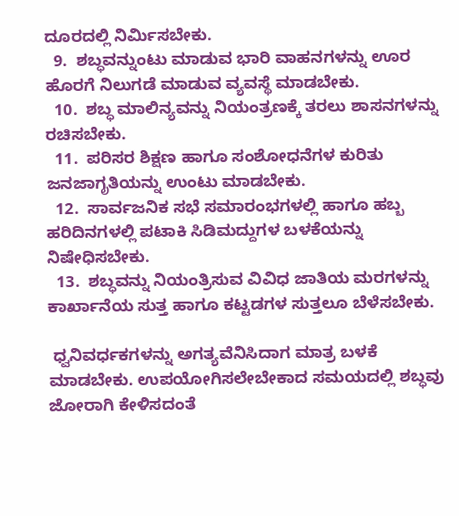ದೂರದಲ್ಲಿ ನಿರ್ಮಿಸಬೇಕು.
  9.  ಶಬ್ಧವನ್ನುಂಟು ಮಾಡುವ ಭಾರಿ ವಾಹನಗಳನ್ನು ಊರ ಹೊರಗೆ ನಿಲುಗಡೆ ಮಾಡುವ ವ್ಯವಸ್ಥೆ ಮಾಡಬೇಕು.
  10.  ಶಬ್ಧ ಮಾಲಿನ್ಯವನ್ನು ನಿಯಂತ್ರಣಕ್ಕೆ ತರಲು ಶಾಸನಗಳನ್ನು ರಚಿಸಬೇಕು.
  11.  ಪರಿಸರ ಶಿಕ್ಷಣ ಹಾಗೂ ಸಂಶೋಧನೆಗಳ ಕುರಿತು ಜನಜಾಗೃತಿಯನ್ನು ಉಂಟು ಮಾಡಬೇಕು.
  12.  ಸಾರ್ವಜನಿಕ ಸಭೆ ಸಮಾರಂಭಗಳಲ್ಲಿ ಹಾಗೂ ಹಬ್ಬ ಹರಿದಿನಗಳಲ್ಲಿ ಪಟಾಕಿ ಸಿಡಿಮದ್ದುಗಳ ಬಳಕೆಯನ್ನು ನಿಷೇಧಿಸಬೇಕು.
  13.  ಶಬ್ಧವನ್ನು ನಿಯಂತ್ರಿಸುವ ವಿವಿಧ ಜಾತಿಯ ಮರಗಳನ್ನು ಕಾರ್ಖಾನೆಯ ಸುತ್ತ ಹಾಗೂ ಕಟ್ಟಡಗಳ ಸುತ್ತಲೂ ಬೆಳೆಸಬೇಕು.

 ಧ್ವನಿವರ್ಧಕಗಳನ್ನು ಅಗತ್ಯವೆನಿಸಿದಾಗ ಮಾತ್ರ ಬಳಕೆ ಮಾಡಬೇಕು. ಉಪಯೋಗಿಸಲೇಬೇಕಾದ ಸಮಯದಲ್ಲಿ ಶಬ್ಧವು ಜೋರಾಗಿ ಕೇಳಿಸದಂತೆ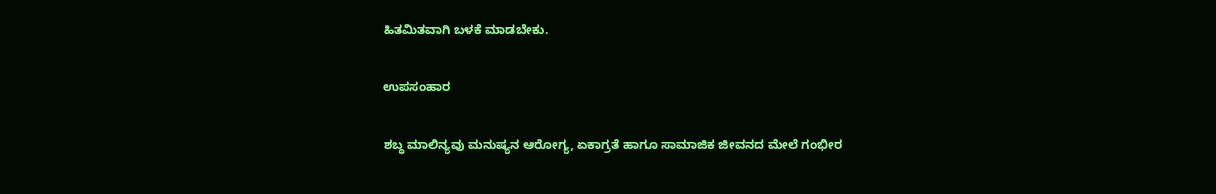ಹಿತಮಿತವಾಗಿ ಬಳಕೆ ಮಾಡಬೇಕು.

ಉಪಸಂಹಾರ

ಶಬ್ಧ ಮಾಲಿನ್ಯವು ಮನುಷ್ಯನ ಆರೋಗ್ಯ, ಏಕಾಗ್ರತೆ ಹಾಗೂ ಸಾಮಾಜಿಕ ಜೀವನದ ಮೇಲೆ ಗಂಭೀರ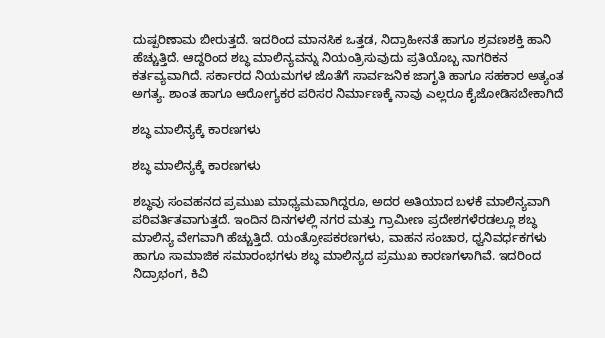ದುಷ್ಪರಿಣಾಮ ಬೀರುತ್ತದೆ. ಇದರಿಂದ ಮಾನಸಿಕ ಒತ್ತಡ, ನಿದ್ರಾಹೀನತೆ ಹಾಗೂ ಶ್ರವಣಶಕ್ತಿ ಹಾನಿ ಹೆಚ್ಚುತ್ತಿದೆ. ಆದ್ದರಿಂದ ಶಬ್ಧ ಮಾಲಿನ್ಯವನ್ನು ನಿಯಂತ್ರಿಸುವುದು ಪ್ರತಿಯೊಬ್ಬ ನಾಗರಿಕನ ಕರ್ತವ್ಯವಾಗಿದೆ. ಸರ್ಕಾರದ ನಿಯಮಗಳ ಜೊತೆಗೆ ಸಾರ್ವಜನಿಕ ಜಾಗೃತಿ ಹಾಗೂ ಸಹಕಾರ ಅತ್ಯಂತ ಅಗತ್ಯ. ಶಾಂತ ಹಾಗೂ ಆರೋಗ್ಯಕರ ಪರಿಸರ ನಿರ್ಮಾಣಕ್ಕೆ ನಾವು ಎಲ್ಲರೂ ಕೈಜೋಡಿಸಬೇಕಾಗಿದೆ

ಶಬ್ಧ ಮಾಲಿನ್ಯಕ್ಕೆ ಕಾರಣಗಳು

ಶಬ್ಧ ಮಾಲಿನ್ಯಕ್ಕೆ ಕಾರಣಗಳು

ಶಬ್ಧವು ಸಂವಹನದ ಪ್ರಮುಖ ಮಾಧ್ಯಮವಾಗಿದ್ದರೂ, ಅದರ ಅತಿಯಾದ ಬಳಕೆ ಮಾಲಿನ್ಯವಾಗಿ ಪರಿವರ್ತಿತವಾಗುತ್ತದೆ. ಇಂದಿನ ದಿನಗಳಲ್ಲಿ ನಗರ ಮತ್ತು ಗ್ರಾಮೀಣ ಪ್ರದೇಶಗಳೆರಡಲ್ಲೂ ಶಬ್ಧ ಮಾಲಿನ್ಯ ವೇಗವಾಗಿ ಹೆಚ್ಚುತ್ತಿದೆ. ಯಂತ್ರೋಪಕರಣಗಳು, ವಾಹನ ಸಂಚಾರ, ಧ್ವನಿವರ್ಧಕಗಳು ಹಾಗೂ ಸಾಮಾಜಿಕ ಸಮಾರಂಭಗಳು ಶಬ್ಧ ಮಾಲಿನ್ಯದ ಪ್ರಮುಖ ಕಾರಣಗಳಾಗಿವೆ. ಇದರಿಂದ ನಿದ್ರಾಭಂಗ, ಕಿವಿ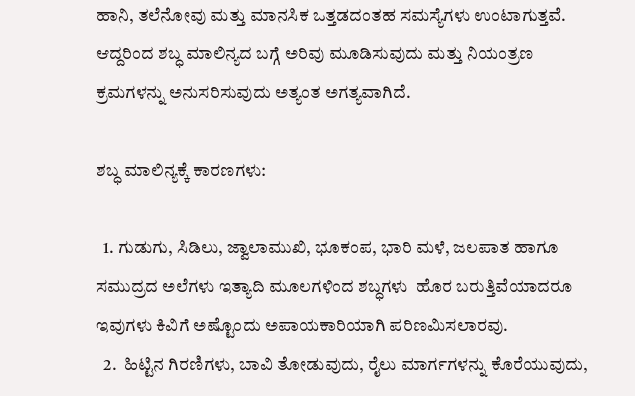ಹಾನಿ, ತಲೆನೋವು ಮತ್ತು ಮಾನಸಿಕ ಒತ್ತಡದಂತಹ ಸಮಸ್ಯೆಗಳು ಉಂಟಾಗುತ್ತವೆ. ಆದ್ದರಿಂದ ಶಬ್ಧ ಮಾಲಿನ್ಯದ ಬಗ್ಗೆ ಅರಿವು ಮೂಡಿಸುವುದು ಮತ್ತು ನಿಯಂತ್ರಣ ಕ್ರಮಗಳನ್ನು ಅನುಸರಿಸುವುದು ಅತ್ಯಂತ ಅಗತ್ಯವಾಗಿದೆ.

ಶಬ್ಧ ಮಾಲಿನ್ಯಕ್ಕೆ ಕಾರಣಗಳು:

  1. ಗುಡುಗು, ಸಿಡಿಲು, ಜ್ವಾಲಾಮುಖಿ, ಭೂಕಂಪ, ಭಾರಿ ಮಳೆ, ಜಲಪಾತ ಹಾಗೂ ಸಮುದ್ರದ ಅಲೆಗಳು ಇತ್ಯಾದಿ ಮೂಲಗಳಿಂದ ಶಬ್ಧಗಳು  ಹೊರ ಬರುತ್ತಿವೆಯಾದರೂ ಇವುಗಳು ಕಿವಿಗೆ ಅಷ್ಟೊಂದು ಅಪಾಯಕಾರಿಯಾಗಿ ಪರಿಣಮಿಸಲಾರವು.
  2.  ಹಿಟ್ಟಿನ ಗಿರಣಿಗಳು, ಬಾವಿ ತೋಡುವುದು, ರೈಲು ಮಾರ್ಗಗಳನ್ನು ಕೊರೆಯುವುದು,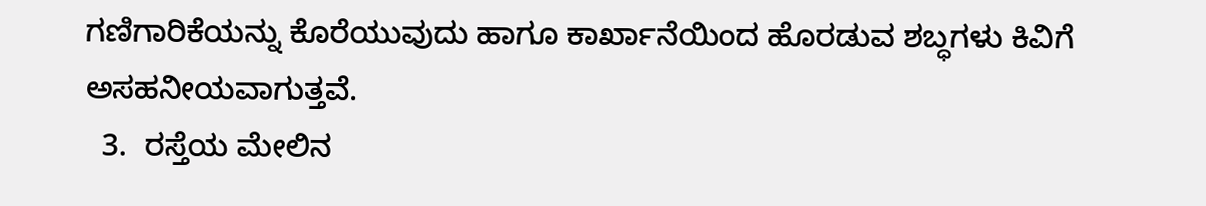ಗಣಿಗಾರಿಕೆಯನ್ನು ಕೊರೆಯುವುದು ಹಾಗೂ ಕಾರ್ಖಾನೆಯಿಂದ ಹೊರಡುವ ಶಬ್ಧಗಳು ಕಿವಿಗೆ ಅಸಹನೀಯವಾಗುತ್ತವೆ.
  3.  ರಸ್ತೆಯ ಮೇಲಿನ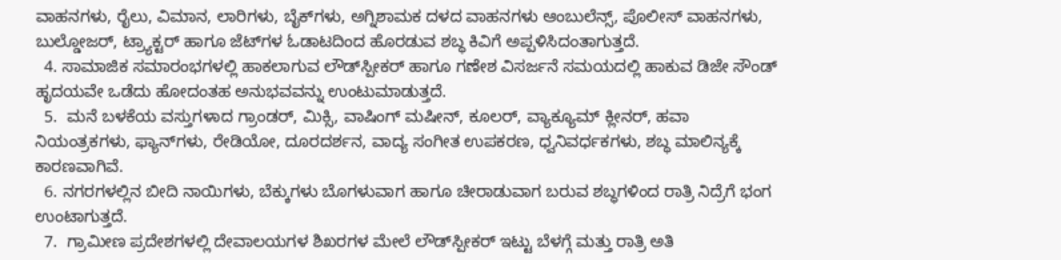ವಾಹನಗಳು, ರೈಲು, ವಿಮಾನ, ಲಾರಿಗಳು, ಬೈಕ್‌ಗಳು, ಅಗ್ನಿಶಾಮಕ ದಳದ ವಾಹನಗಳು ಆಂಬುಲೆನ್ಸ್, ಪೊಲೀಸ್ ವಾಹನಗಳು, ಬುಲ್ಡೋಜರ್, ಟ್ರ್ಯಾಕ್ಟರ್ ಹಾಗೂ ಜೆಟ್‌ಗಳ ಓಡಾಟದಿಂದ ಹೊರಡುವ ಶಬ್ಧ ಕಿವಿಗೆ ಅಪ್ಪಳಿಸಿದಂತಾಗುತ್ತದೆ.
  4. ಸಾಮಾಜಿಕ ಸಮಾರಂಭಗಳಲ್ಲಿ ಹಾಕಲಾಗುವ ಲೌಡ್‌ಸ್ಪೀಕರ್ ಹಾಗೂ ಗಣೇಶ ವಿಸರ್ಜನೆ ಸಮಯದಲ್ಲಿ ಹಾಕುವ ಡಿಜೇ ಸೌಂಡ್ ಹೃದಯವೇ ಒಡೆದು ಹೋದಂತಹ ಅನುಭವವನ್ನು ಉಂಟುಮಾಡುತ್ತದೆ.
  5.  ಮನೆ ಬಳಕೆಯ ವಸ್ತುಗಳಾದ ಗ್ರಾಂಡರ್, ಮಿಕ್ಸಿ, ವಾಷಿಂಗ್ ಮಷೀನ್, ಕೂಲರ್, ವ್ಯಾಕ್ಯೂಮ್ ಕ್ಲೀನರ್, ಹವಾ ನಿಯಂತ್ರಕಗಳು, ಫ್ಯಾನ್‌ಗಳು, ರೇಡಿಯೋ, ದೂರದರ್ಶನ, ವಾದ್ಯ ಸಂಗೀತ ಉಪಕರಣ, ಧ್ವನಿವರ್ಧಕಗಳು, ಶಬ್ಧ ಮಾಲಿನ್ಯಕ್ಕೆ  ಕಾರಣವಾಗಿವೆ.
  6. ನಗರಗಳಲ್ಲಿನ ಬೀದಿ ನಾಯಿಗಳು, ಬೆಕ್ಕುಗಳು ಬೊಗಳುವಾಗ ಹಾಗೂ ಚೀರಾಡುವಾಗ ಬರುವ ಶಬ್ಧಗಳಿಂದ ರಾತ್ರಿ ನಿದ್ರೆಗೆ ಭಂಗ ಉಂಟಾಗುತ್ತದೆ.
  7.  ಗ್ರಾಮೀಣ ಪ್ರದೇಶಗಳಲ್ಲಿ ದೇವಾಲಯಗಳ ಶಿಖರಗಳ ಮೇಲೆ ಲೌಡ್‌ಸ್ಪೀಕರ್ ಇಟ್ಟು ಬೆಳಗ್ಗೆ ಮತ್ತು ರಾತ್ರಿ ಅತಿ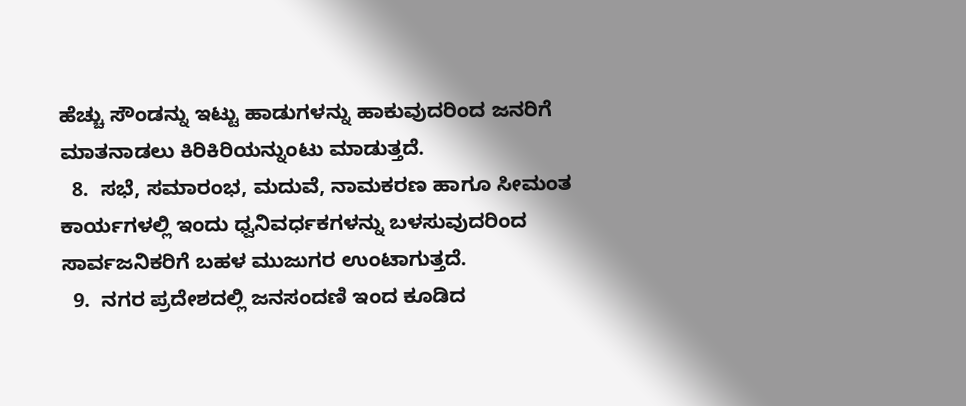ಹೆಚ್ಚು ಸೌಂಡನ್ನು ಇಟ್ಟು ಹಾಡುಗಳನ್ನು ಹಾಕುವುದರಿಂದ ಜನರಿಗೆ ಮಾತನಾಡಲು ಕಿರಿಕಿರಿಯನ್ನುಂಟು ಮಾಡುತ್ತದೆ.
  8.  ಸಭೆ, ಸಮಾರಂಭ, ಮದುವೆ, ನಾಮಕರಣ ಹಾಗೂ ಸೀಮಂತ ಕಾರ್ಯಗಳಲ್ಲಿ ಇಂದು ಧ್ವನಿವರ್ಧಕಗಳನ್ನು ಬಳಸುವುದರಿಂದ ಸಾರ್ವಜನಿಕರಿಗೆ ಬಹಳ ಮುಜುಗರ ಉಂಟಾಗುತ್ತದೆ.
  9.  ನಗರ ಪ್ರದೇಶದಲ್ಲಿ ಜನಸಂದಣಿ ಇಂದ ಕೂಡಿದ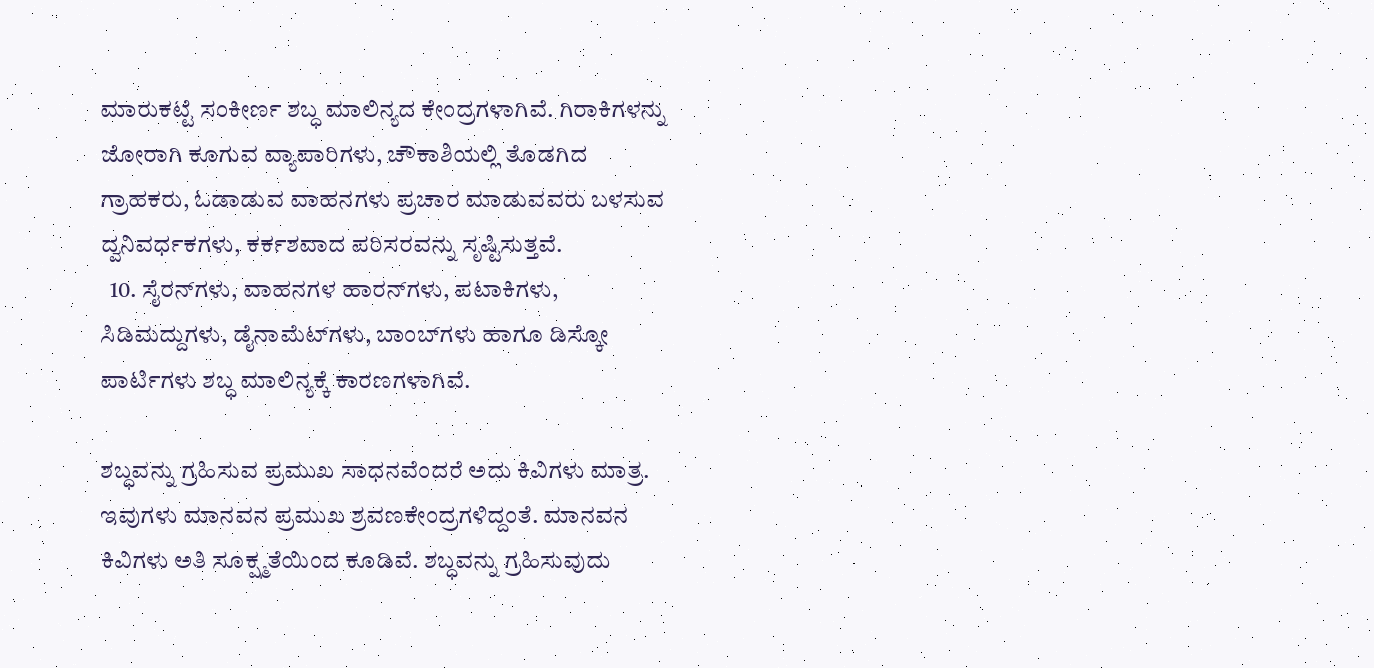ಮಾರುಕಟ್ಟೆ ಸಂಕೀರ್ಣ ಶಬ್ಧ ಮಾಲಿನ್ಯದ ಕೇಂದ್ರಗಳಾಗಿವೆ. ಗಿರಾಕಿಗಳನ್ನು ಜೋರಾಗಿ ಕೂಗುವ ವ್ಯಾಪಾರಿಗಳು, ಚೌಕಾಶಿಯಲ್ಲಿ ತೊಡಗಿದ ಗ್ರಾಹಕರು, ಓಡಾಡುವ ವಾಹನಗಳು ಪ್ರಚಾರ ಮಾಡುವವರು ಬಳಸುವ ದ್ವನಿವರ್ಧಕಗಳು, ಕರ್ಕಶವಾದ ಪರಿಸರವನ್ನು ಸೃಷ್ಟಿಸುತ್ತವೆ.
  10. ಸೈರನ್‌ಗಳು, ವಾಹನಗಳ ಹಾರನ್‌ಗಳು, ಪಟಾಕಿಗಳು, ಸಿಡಿಮದ್ದುಗಳು, ಡೈನಾಮೆಟ್‌ಗಳು, ಬಾಂಬ್‌ಗಳು ಹಾಗೂ ಡಿಸ್ಕೋ ಪಾರ್ಟಿಗಳು ಶಬ್ಧ ಮಾಲಿನ್ಯಕ್ಕೆ ಕಾರಣಗಳಾಗಿವೆ.

ಶಬ್ಧವನ್ನು ಗ್ರಹಿಸುವ ಪ್ರಮುಖ ಸಾಧನವೆಂದರೆ ಅದು ಕಿವಿಗಳು ಮಾತ್ರ. ಇವುಗಳು ಮಾನವನ ಪ್ರಮುಖ ಶ್ರವಣಕೇಂದ್ರಗಳಿದ್ದಂತೆ. ಮಾನವನ ಕಿವಿಗಳು ಅತಿ ಸೂಕ್ಷ್ಮತೆಯಿಂದ ಕೂಡಿವೆ. ಶಬ್ಧವನ್ನು ಗ್ರಹಿಸುವುದು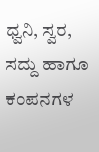ಧ್ವನಿ, ಸ್ವರ, ಸದ್ದು ಹಾಗೂ ಕಂಪನಗಳ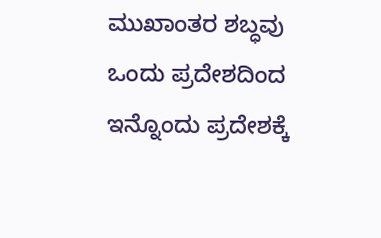ಮುಖಾಂತರ ಶಬ್ಧವು ಒಂದು ಪ್ರದೇಶದಿಂದ ಇನ್ನೊಂದು ಪ್ರದೇಶಕ್ಕೆ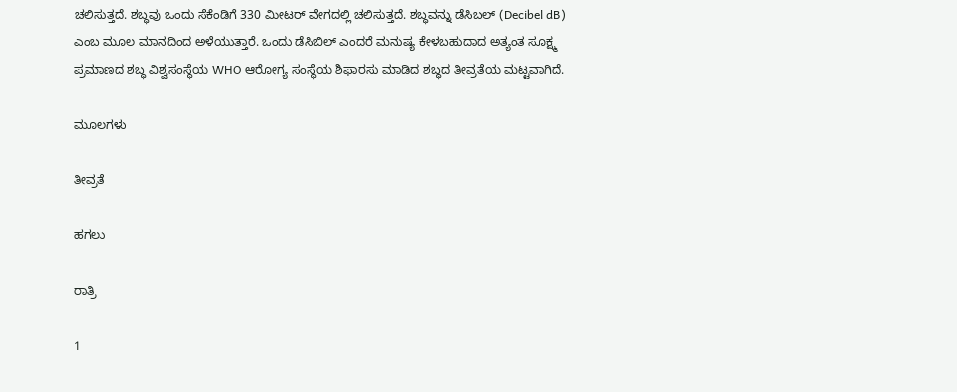ಚಲಿಸುತ್ತದೆ. ಶಬ್ಧವು ಒಂದು ಸೆಕೆಂಡಿಗೆ 330 ಮೀಟರ್ ವೇಗದಲ್ಲಿ ಚಲಿಸುತ್ತದೆ. ಶಬ್ಧವನ್ನು ಡೆಸಿಬಲ್‌ (Decibel dB) ಎಂಬ ಮೂಲ ಮಾನದಿಂದ ಅಳೆಯುತ್ತಾರೆ. ಒಂದು ಡೆಸಿಬಿಲ್ ಎಂದರೆ ಮನುಷ್ಯ ಕೇಳಬಹುದಾದ ಅತ್ಯಂತ ಸೂಕ್ಷ್ಮ ಪ್ರಮಾಣದ ಶಬ್ಧ ವಿಶ್ವಸಂಸ್ಥೆಯ WHO ಆರೋಗ್ಯ ಸಂಸ್ಥೆಯ ಶಿಫಾರಸು ಮಾಡಿದ ಶಬ್ಧದ ತೀವ್ರತೆಯ ಮಟ್ಟವಾಗಿದೆ.

ಮೂಲಗಳು

ತೀವ್ರತೆ

ಹಗಲು

ರಾತ್ರಿ

1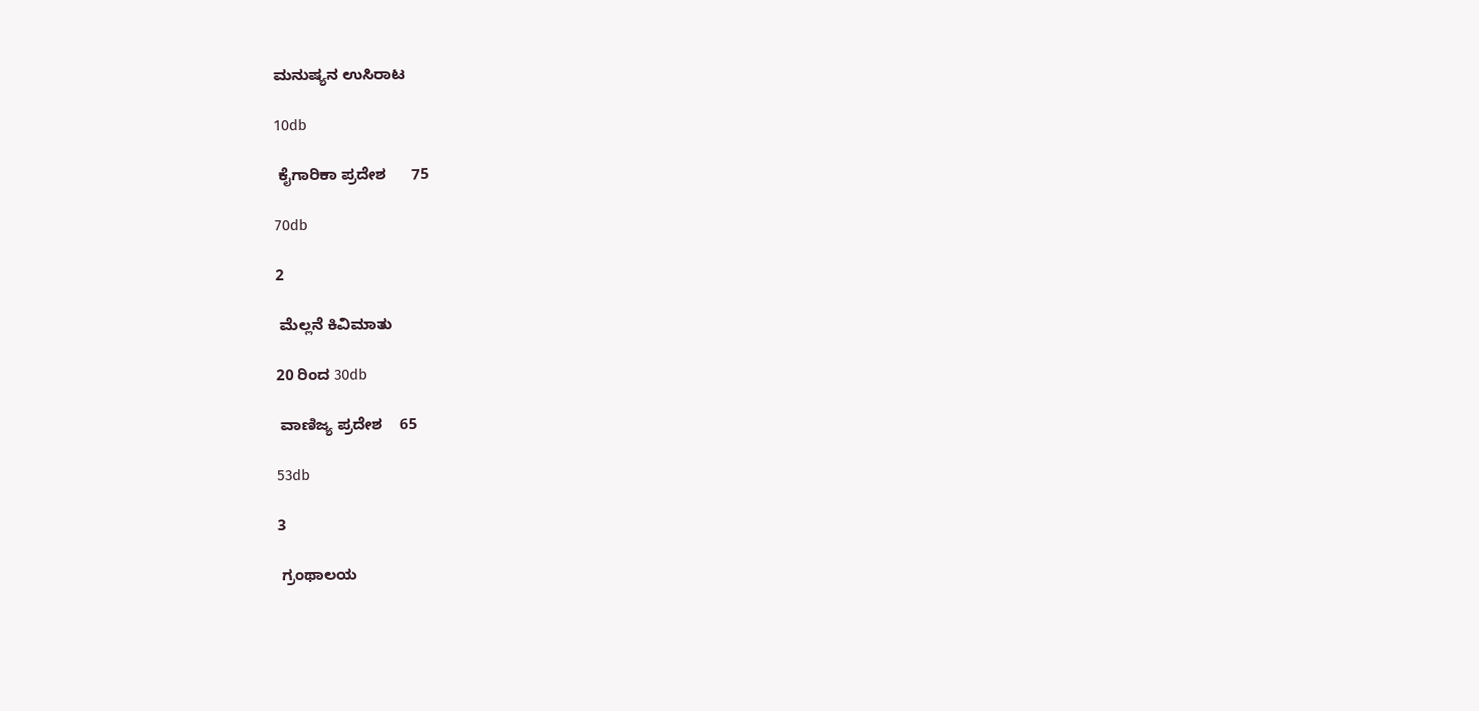ಮನುಷ್ಯನ ಉಸಿರಾಟ

10db

 ಕೈಗಾರಿಕಾ ಪ್ರದೇಶ      75

70db

2

 ಮೆಲ್ಲನೆ ಕಿವಿಮಾತು

20 ರಿಂದ 30db

 ವಾಣಿಜ್ಯ ಪ್ರದೇಶ    65

53db

3

 ಗ್ರಂಥಾಲಯ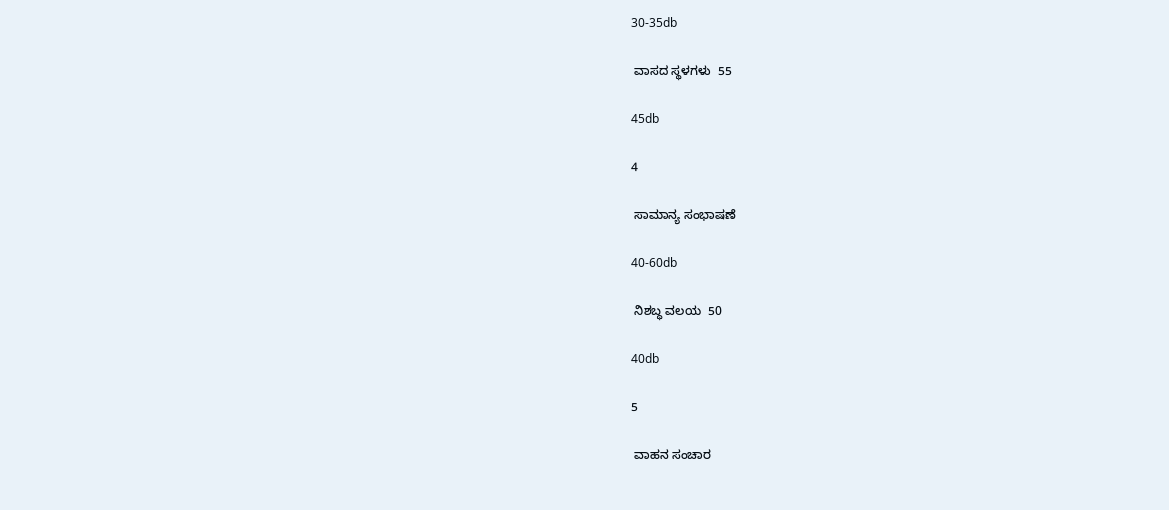30-35db

 ವಾಸದ ಸ್ಥಳಗಳು  55

45db

4

 ಸಾಮಾನ್ಯ ಸಂಭಾಷಣೆ

40-60db

 ನಿಶಬ್ಧ ವಲಯ  50

40db

5

 ವಾಹನ ಸಂಚಾರ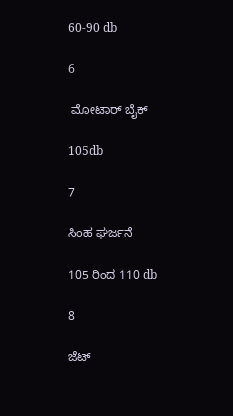60-90 db

6

 ಮೋಟಾರ್ ಬೈಕ್

105db

7

ಸಿಂಹ ಘರ್ಜನೆ

105 ರಿಂದ 110 db

8

ಜೆಟ್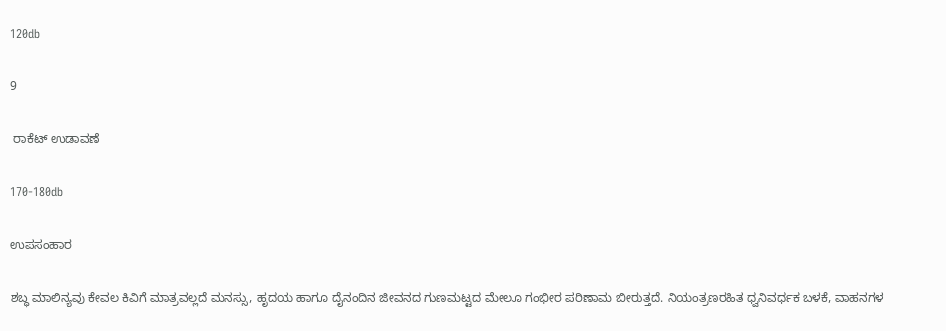120db

9

 ರಾಕೆಟ್ ಉಡಾವಣೆ

170-180db

ಉಪಸಂಹಾರ

ಶಬ್ಧ ಮಾಲಿನ್ಯವು ಕೇವಲ ಕಿವಿಗೆ ಮಾತ್ರವಲ್ಲದೆ ಮನಸ್ಸು, ಹೃದಯ ಹಾಗೂ ದೈನಂದಿನ ಜೀವನದ ಗುಣಮಟ್ಟದ ಮೇಲೂ ಗಂಭೀರ ಪರಿಣಾಮ ಬೀರುತ್ತದೆ. ನಿಯಂತ್ರಣರಹಿತ ಧ್ವನಿವರ್ಧಕ ಬಳಕೆ, ವಾಹನಗಳ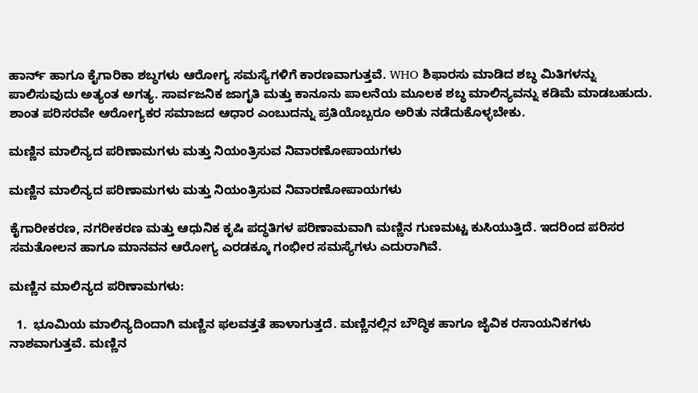ಹಾರ್ನ್ ಹಾಗೂ ಕೈಗಾರಿಕಾ ಶಬ್ಧಗಳು ಆರೋಗ್ಯ ಸಮಸ್ಯೆಗಳಿಗೆ ಕಾರಣವಾಗುತ್ತವೆ. WHO ಶಿಫಾರಸು ಮಾಡಿದ ಶಬ್ಧ ಮಿತಿಗಳನ್ನು ಪಾಲಿಸುವುದು ಅತ್ಯಂತ ಅಗತ್ಯ. ಸಾರ್ವಜನಿಕ ಜಾಗೃತಿ ಮತ್ತು ಕಾನೂನು ಪಾಲನೆಯ ಮೂಲಕ ಶಬ್ಧ ಮಾಲಿನ್ಯವನ್ನು ಕಡಿಮೆ ಮಾಡಬಹುದು. ಶಾಂತ ಪರಿಸರವೇ ಆರೋಗ್ಯಕರ ಸಮಾಜದ ಆಧಾರ ಎಂಬುದನ್ನು ಪ್ರತಿಯೊಬ್ಬರೂ ಅರಿತು ನಡೆದುಕೊಳ್ಳಬೇಕು.

ಮಣ್ಣಿನ ಮಾಲಿನ್ಯದ ಪರಿಣಾಮಗಳು ಮತ್ತು ನಿಯಂತ್ರಿಸುವ ನಿವಾರಣೋಪಾಯಗಳು

ಮಣ್ಣಿನ ಮಾಲಿನ್ಯದ ಪರಿಣಾಮಗಳು ಮತ್ತು ನಿಯಂತ್ರಿಸುವ ನಿವಾರಣೋಪಾಯಗಳು

ಕೈಗಾರೀಕರಣ, ನಗರೀಕರಣ ಮತ್ತು ಆಧುನಿಕ ಕೃಷಿ ಪದ್ಧತಿಗಳ ಪರಿಣಾಮವಾಗಿ ಮಣ್ಣಿನ ಗುಣಮಟ್ಟ ಕುಸಿಯುತ್ತಿದೆ. ಇದರಿಂದ ಪರಿಸರ ಸಮತೋಲನ ಹಾಗೂ ಮಾನವನ ಆರೋಗ್ಯ ಎರಡಕ್ಕೂ ಗಂಭೀರ ಸಮಸ್ಯೆಗಳು ಎದುರಾಗಿವೆ.

ಮಣ್ಣಿನ ಮಾಲಿನ್ಯದ ಪರಿಣಾಮಗಳು:

  1.  ಭೂಮಿಯ ಮಾಲಿನ್ಯದಿಂದಾಗಿ ಮಣ್ಣಿನ ಫಲವತ್ತತೆ ಹಾಳಾಗುತ್ತದೆ. ಮಣ್ಣಿನಲ್ಲಿನ ಬೌದ್ಧಿಕ ಹಾಗೂ ಜೈವಿಕ ರಸಾಯನಿಕಗಳು ನಾಶವಾಗುತ್ತವೆ. ಮಣ್ಣಿನ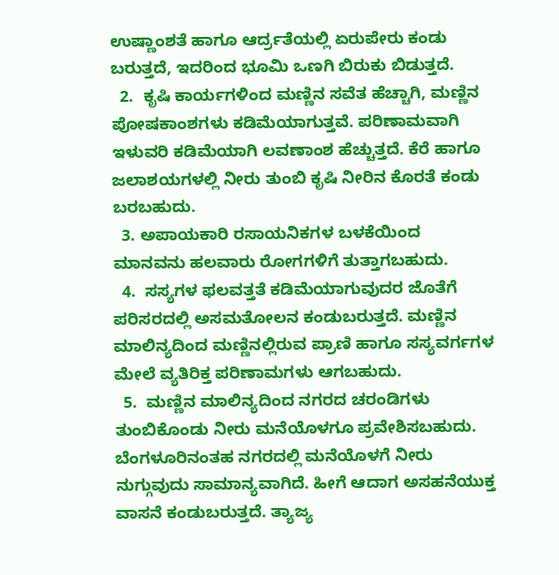ಉಷ್ಣಾಂಶತೆ ಹಾಗೂ ಆರ್ದ್ರತೆಯಲ್ಲಿ ಏರುಪೇರು ಕಂಡು ಬರುತ್ತದೆ, ಇದರಿಂದ ಭೂಮಿ ಒಣಗಿ ಬಿರುಕು ಬಿಡುತ್ತದೆ.
  2.  ಕೃಷಿ ಕಾರ್ಯಗಳಿಂದ ಮಣ್ಣಿನ ಸವೆತ ಹೆಚ್ಚಾಗಿ, ಮಣ್ಣಿನ ಪೋಷಕಾಂಶಗಳು ಕಡಿಮೆಯಾಗುತ್ತವೆ. ಪರಿಣಾಮವಾಗಿ ಇಳುವರಿ ಕಡಿಮೆಯಾಗಿ ಲವಣಾಂಶ ಹೆಚ್ಚುತ್ತದೆ. ಕೆರೆ ಹಾಗೂ ಜಲಾಶಯಗಳಲ್ಲಿ ನೀರು ತುಂಬಿ ಕೃಷಿ ನೀರಿನ ಕೊರತೆ ಕಂಡು ಬರಬಹುದು.
  3. ಅಪಾಯಕಾರಿ ರಸಾಯನಿಕಗಳ ಬಳಕೆಯಿಂದ ಮಾನವನು ಹಲವಾರು ರೋಗಗಳಿಗೆ ತುತ್ತಾಗಬಹುದು.
  4.  ಸಸ್ಯಗಳ ಫಲವತ್ತತೆ ಕಡಿಮೆಯಾಗುವುದರ ಜೊತೆಗೆ ಪರಿಸರದಲ್ಲಿ ಅಸಮತೋಲನ ಕಂಡುಬರುತ್ತದೆ. ಮಣ್ಣಿನ ಮಾಲಿನ್ಯದಿಂದ ಮಣ್ಣಿನಲ್ಲಿರುವ ಪ್ರಾಣಿ ಹಾಗೂ ಸಸ್ಯವರ್ಗಗಳ ಮೇಲೆ ವ್ಯತಿರಿಕ್ತ ಪರಿಣಾಮಗಳು ಆಗಬಹುದು.
  5.  ಮಣ್ಣಿನ ಮಾಲಿನ್ಯದಿಂದ ನಗರದ ಚರಂಡಿಗಳು ತುಂಬಿಕೊಂಡು ನೀರು ಮನೆಯೊಳಗೂ ಪ್ರವೇಶಿಸಬಹುದು. ಬೆಂಗಳೂರಿನಂತಹ ನಗರದಲ್ಲಿ ಮನೆಯೊಳಗೆ ನೀರು ನುಗ್ಗುವುದು ಸಾಮಾನ್ಯವಾಗಿದೆ. ಹೀಗೆ ಆದಾಗ ಅಸಹನೆಯುಕ್ತ ವಾಸನೆ ಕಂಡುಬರುತ್ತದೆ. ತ್ಯಾಜ್ಯ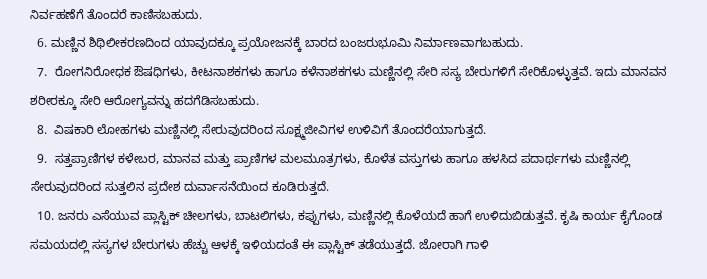ನಿರ್ವಹಣೆಗೆ ತೊಂದರೆ ಕಾಣಿಸಬಹುದು.
  6. ಮಣ್ಣಿನ ಶಿಥಿಲೀಕರಣದಿಂದ ಯಾವುದಕ್ಕೂ ಪ್ರಯೋಜನಕ್ಕೆ ಬಾರದ ಬಂಜರುಭೂಮಿ ನಿರ್ಮಾಣವಾಗಬಹುದು.
  7.  ರೋಗನಿರೋಧಕ ಔಷಧಿಗಳು, ಕೀಟನಾಶಕಗಳು ಹಾಗೂ ಕಳೆನಾಶಕಗಳು ಮಣ್ಣಿನಲ್ಲಿ ಸೇರಿ ಸಸ್ಯ ಬೇರುಗಳಿಗೆ ಸೇರಿಕೊಳ್ಳುತ್ತವೆ. ಇದು ಮಾನವನ ಶರೀರಕ್ಕೂ ಸೇರಿ ಆರೋಗ್ಯವನ್ನು ಹದಗೆಡಿಸಬಹುದು.
  8.  ವಿಷಕಾರಿ ಲೋಹಗಳು ಮಣ್ಣಿನಲ್ಲಿ ಸೇರುವುದರಿಂದ ಸೂಕ್ಷ್ಮಜೀವಿಗಳ ಉಳಿವಿಗೆ ತೊಂದರೆಯಾಗುತ್ತದೆ.
  9.  ಸತ್ತಪ್ರಾಣಿಗಳ ಕಳೇಬರ, ಮಾನವ ಮತ್ತು ಪ್ರಾಣಿಗಳ ಮಲಮೂತ್ರಗಳು, ಕೊಳೆತ ವಸ್ತುಗಳು ಹಾಗೂ ಹಳಸಿದ ಪದಾರ್ಥಗಳು ಮಣ್ಣಿನಲ್ಲಿ ಸೇರುವುದರಿಂದ ಸುತ್ತಲಿನ ಪ್ರದೇಶ ದುರ್ವಾಸನೆಯಿಂದ ಕೂಡಿರುತ್ತದೆ.
  10. ಜನರು ಎಸೆಯುವ ಪ್ಲಾಸ್ಟಿಕ್ ಚೀಲಗಳು, ಬಾಟಲಿಗಳು, ಕಪ್ಪುಗಳು, ಮಣ್ಣಿನಲ್ಲಿ ಕೊಳೆಯದೆ ಹಾಗೆ ಉಳಿದುಬಿಡುತ್ತವೆ. ಕೃಷಿ ಕಾರ್ಯ ಕೈಗೊಂಡ ಸಮಯದಲ್ಲಿ ಸಸ್ಯಗಳ ಬೇರುಗಳು ಹೆಚ್ಚು ಆಳಕ್ಕೆ ಇಳಿಯದಂತೆ ಈ ಪ್ಲಾಸ್ಟಿಕ್ ತಡೆಯುತ್ತದೆ. ಜೋರಾಗಿ ಗಾಳಿ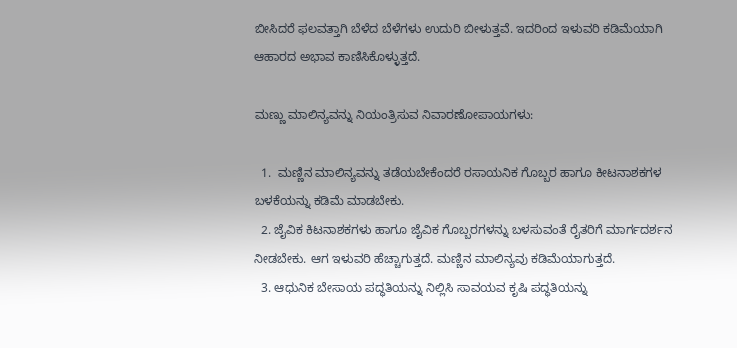ಬೀಸಿದರೆ ಫಲವತ್ತಾಗಿ ಬೆಳೆದ ಬೆಳೆಗಳು ಉದುರಿ ಬೀಳುತ್ತವೆ. ಇದರಿಂದ ಇಳುವರಿ ಕಡಿಮೆಯಾಗಿ ಆಹಾರದ ಅಭಾವ ಕಾಣಿಸಿಕೊಳ್ಳುತ್ತದೆ.

ಮಣ್ಣು ಮಾಲಿನ್ಯವನ್ನು ನಿಯಂತ್ರಿಸುವ ನಿವಾರಣೋಪಾಯಗಳು:

  1.  ಮಣ್ಣಿನ ಮಾಲಿನ್ಯವನ್ನು ತಡೆಯಬೇಕೆಂದರೆ ರಸಾಯನಿಕ ಗೊಬ್ಬರ ಹಾಗೂ ಕೀಟನಾಶಕಗಳ ಬಳಕೆಯನ್ನು ಕಡಿಮೆ ಮಾಡಬೇಕು.
  2. ಜೈವಿಕ ಕಿಟನಾಶಕಗಳು ಹಾಗೂ ಜೈವಿಕ ಗೊಬ್ಬರಗಳನ್ನು ಬಳಸುವಂತೆ ರೈತರಿಗೆ ಮಾರ್ಗದರ್ಶನ ನೀಡಬೇಕು. ಆಗ ಇಳುವರಿ ಹೆಚ್ಚಾಗುತ್ತದೆ. ಮಣ್ಣಿನ ಮಾಲಿನ್ಯವು ಕಡಿಮೆಯಾಗುತ್ತದೆ.
  3. ಆಧುನಿಕ ಬೇಸಾಯ ಪದ್ಧತಿಯನ್ನು ನಿಲ್ಲಿಸಿ ಸಾವಯವ ಕೃಷಿ ಪದ್ಧತಿಯನ್ನು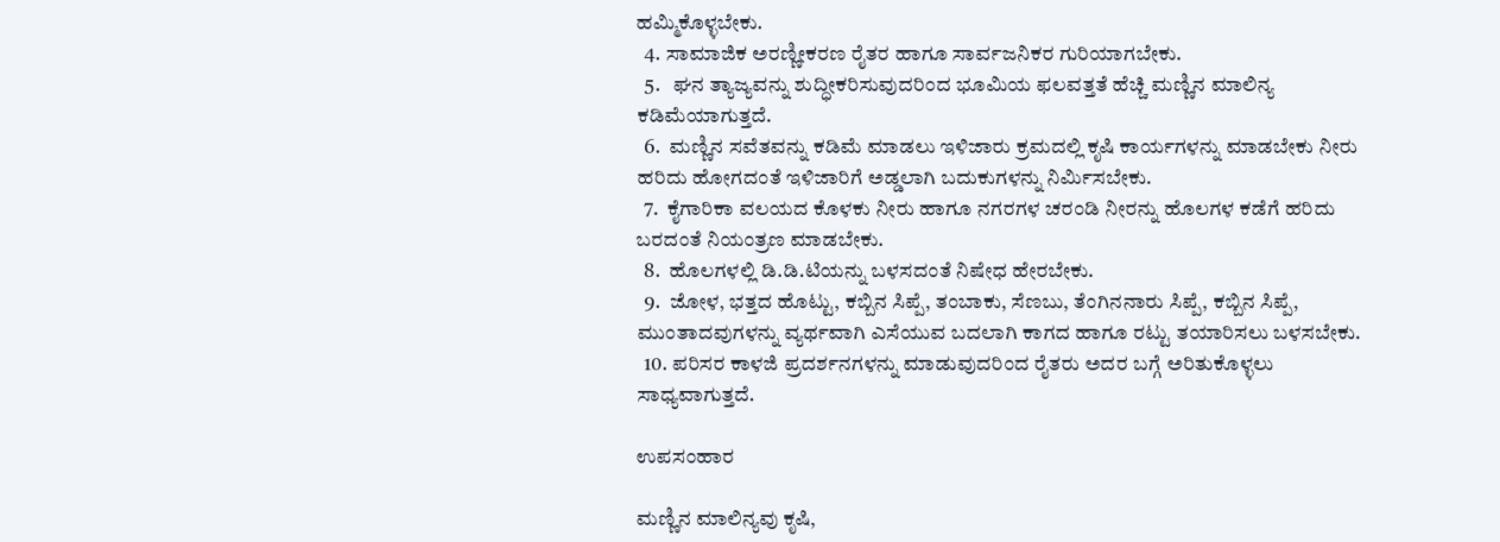ಹಮ್ಮಿಕೊಳ್ಳಬೇಕು.
  4. ಸಾಮಾಜಿಕ ಅರಣ್ಣೀಕರಣ ರೈತರ ಹಾಗೂ ಸಾರ್ವಜನಿಕರ ಗುರಿಯಾಗಬೇಕು.
  5.   ಘನ ತ್ಯಾಜ್ಯವನ್ನು ಶುದ್ಧೀಕರಿಸುವುದರಿಂದ ಭೂಮಿಯ ಫಲವತ್ತತೆ ಹೆಚ್ಚಿ ಮಣ್ಣಿನ ಮಾಲಿನ್ಯ ಕಡಿಮೆಯಾಗುತ್ತದೆ.
  6.  ಮಣ್ಣಿನ ಸವೆತವನ್ನು ಕಡಿಮೆ ಮಾಡಲು ಇಳಿಜಾರು ಕ್ರಮದಲ್ಲಿ ಕೃಷಿ ಕಾರ್ಯಗಳನ್ನು ಮಾಡಬೇಕು ನೀರು ಹರಿದು ಹೋಗದಂತೆ ಇಳಿಜಾರಿಗೆ ಅಡ್ಡಲಾಗಿ ಬದುಕುಗಳನ್ನು ನಿರ್ಮಿಸಬೇಕು.
  7.  ಕೈಗಾರಿಕಾ ವಲಯದ ಕೊಳಕು ನೀರು ಹಾಗೂ ನಗರಗಳ ಚರಂಡಿ ನೀರನ್ನು ಹೊಲಗಳ ಕಡೆಗೆ ಹರಿದು ಬರದಂತೆ ನಿಯಂತ್ರಣ ಮಾಡಬೇಕು.
  8.  ಹೊಲಗಳಲ್ಲಿ ಡಿ.ಡಿ.ಟಿಯನ್ನು ಬಳಸದಂತೆ ನಿಷೇಧ ಹೇರಬೇಕು.
  9.  ಜೋಳ, ಭತ್ತದ ಹೊಟ್ಟು, ಕಬ್ಬಿನ ಸಿಪ್ಪೆ, ತಂಬಾಕು, ಸೆಣಬು, ತೆಂಗಿನನಾರು ಸಿಪ್ಪೆ, ಕಬ್ಬಿನ ಸಿಪ್ಪೆ, ಮುಂತಾದವುಗಳನ್ನು ವ್ಯರ್ಥವಾಗಿ ಎಸೆಯುವ ಬದಲಾಗಿ ಕಾಗದ ಹಾಗೂ ರಟ್ಟು ತಯಾರಿಸಲು ಬಳಸಬೇಕು.
  10. ಪರಿಸರ ಕಾಳಜಿ ಪ್ರದರ್ಶನಗಳನ್ನು ಮಾಡುವುದರಿಂದ ರೈತರು ಅದರ ಬಗ್ಗೆ ಅರಿತುಕೊಳ್ಳಲು ಸಾಧ್ಯವಾಗುತ್ತದೆ.

ಉಪಸಂಹಾರ

ಮಣ್ಣಿನ ಮಾಲಿನ್ಯವು ಕೃಷಿ,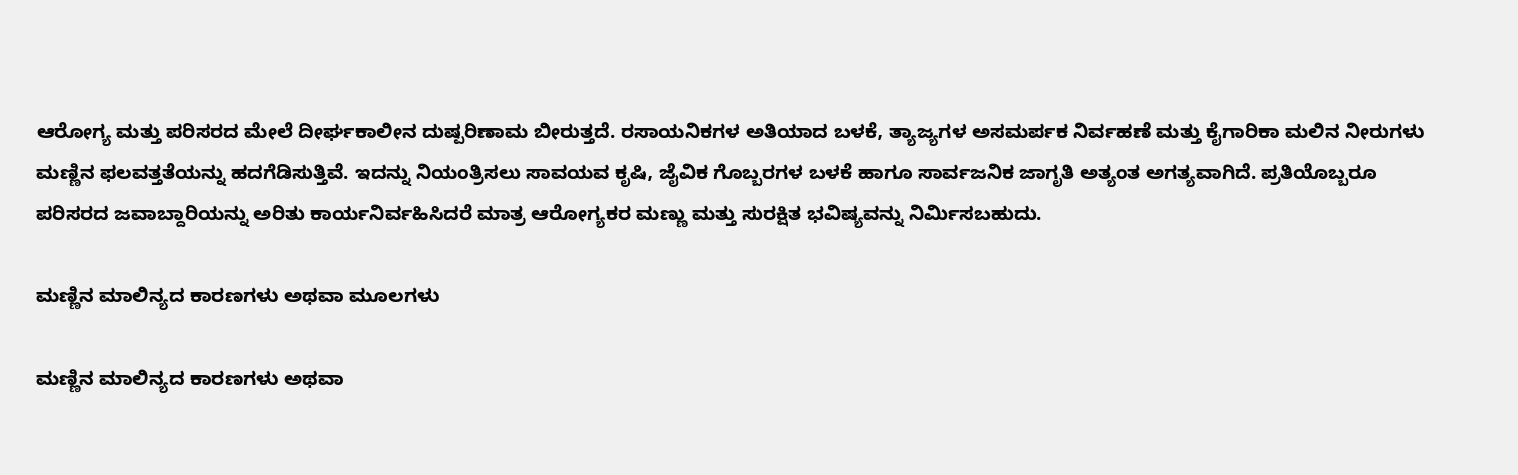ಆರೋಗ್ಯ ಮತ್ತು ಪರಿಸರದ ಮೇಲೆ ದೀರ್ಘಕಾಲೀನ ದುಷ್ಪರಿಣಾಮ ಬೀರುತ್ತದೆ. ರಸಾಯನಿಕಗಳ ಅತಿಯಾದ ಬಳಕೆ, ತ್ಯಾಜ್ಯಗಳ ಅಸಮರ್ಪಕ ನಿರ್ವಹಣೆ ಮತ್ತು ಕೈಗಾರಿಕಾ ಮಲಿನ ನೀರುಗಳು ಮಣ್ಣಿನ ಫಲವತ್ತತೆಯನ್ನು ಹದಗೆಡಿಸುತ್ತಿವೆ. ಇದನ್ನು ನಿಯಂತ್ರಿಸಲು ಸಾವಯವ ಕೃಷಿ, ಜೈವಿಕ ಗೊಬ್ಬರಗಳ ಬಳಕೆ ಹಾಗೂ ಸಾರ್ವಜನಿಕ ಜಾಗೃತಿ ಅತ್ಯಂತ ಅಗತ್ಯವಾಗಿದೆ. ಪ್ರತಿಯೊಬ್ಬರೂ ಪರಿಸರದ ಜವಾಬ್ದಾರಿಯನ್ನು ಅರಿತು ಕಾರ್ಯನಿರ್ವಹಿಸಿದರೆ ಮಾತ್ರ ಆರೋಗ್ಯಕರ ಮಣ್ಣು ಮತ್ತು ಸುರಕ್ಷಿತ ಭವಿಷ್ಯವನ್ನು ನಿರ್ಮಿಸಬಹುದು.

ಮಣ್ಣಿನ ಮಾಲಿನ್ಯದ ಕಾರಣಗಳು ಅಥವಾ ಮೂಲಗಳು

ಮಣ್ಣಿನ ಮಾಲಿನ್ಯದ ಕಾರಣಗಳು ಅಥವಾ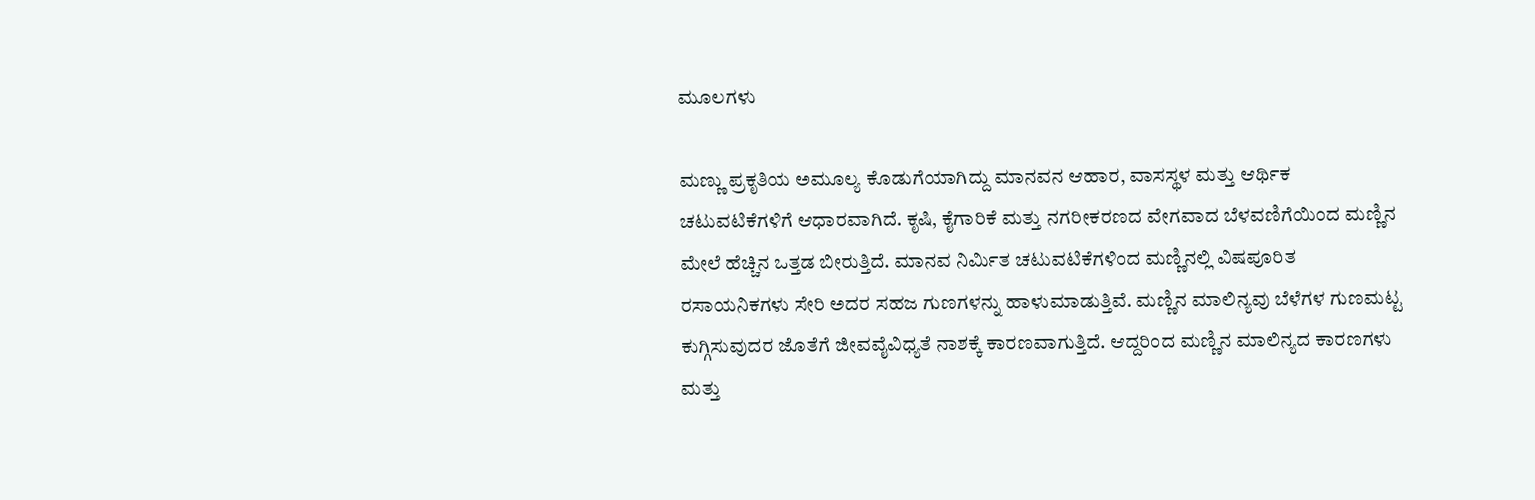ಮೂಲಗಳು

ಮಣ್ಣು ಪ್ರಕೃತಿಯ ಅಮೂಲ್ಯ ಕೊಡುಗೆಯಾಗಿದ್ದು ಮಾನವನ ಆಹಾರ, ವಾಸಸ್ಥಳ ಮತ್ತು ಆರ್ಥಿಕ ಚಟುವಟಿಕೆಗಳಿಗೆ ಆಧಾರವಾಗಿದೆ. ಕೃಷಿ, ಕೈಗಾರಿಕೆ ಮತ್ತು ನಗರೀಕರಣದ ವೇಗವಾದ ಬೆಳವಣಿಗೆಯಿಂದ ಮಣ್ಣಿನ ಮೇಲೆ ಹೆಚ್ಚಿನ ಒತ್ತಡ ಬೀರುತ್ತಿದೆ. ಮಾನವ ನಿರ್ಮಿತ ಚಟುವಟಿಕೆಗಳಿಂದ ಮಣ್ಣಿನಲ್ಲಿ ವಿಷಪೂರಿತ ರಸಾಯನಿಕಗಳು ಸೇರಿ ಅದರ ಸಹಜ ಗುಣಗಳನ್ನು ಹಾಳುಮಾಡುತ್ತಿವೆ. ಮಣ್ಣಿನ ಮಾಲಿನ್ಯವು ಬೆಳೆಗಳ ಗುಣಮಟ್ಟ ಕುಗ್ಗಿಸುವುದರ ಜೊತೆಗೆ ಜೀವವೈವಿಧ್ಯತೆ ನಾಶಕ್ಕೆ ಕಾರಣವಾಗುತ್ತಿದೆ. ಆದ್ದರಿಂದ ಮಣ್ಣಿನ ಮಾಲಿನ್ಯದ ಕಾರಣಗಳು ಮತ್ತು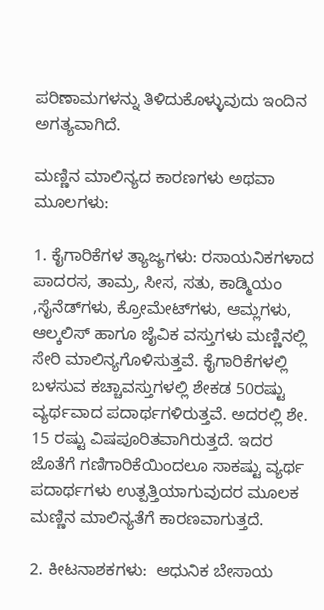ಪರಿಣಾಮಗಳನ್ನು ತಿಳಿದುಕೊಳ್ಳುವುದು ಇಂದಿನ ಅಗತ್ಯವಾಗಿದೆ.

ಮಣ್ಣಿನ ಮಾಲಿನ್ಯದ ಕಾರಣಗಳು ಅಥವಾ ಮೂಲಗಳು:

1. ಕೈಗಾರಿಕೆಗಳ ತ್ಯಾಜ್ಯಗಳು: ರಸಾಯನಿಕಗಳಾದ ಪಾದರಸ, ತಾಮ್ರ, ಸೀಸ, ಸತು, ಕಾಡ್ಮಿಯಂ ,ಸೈನೆಡ್‌ಗಳು, ಕ್ರೋಮೇಟ್‌ಗಳು, ಆಮ್ಲಗಳು, ಆಲ್ಕಲಿಸ್ ಹಾಗೂ ಜೈವಿಕ ವಸ್ತುಗಳು ಮಣ್ಣಿನಲ್ಲಿ ಸೇರಿ ಮಾಲಿನ್ಯಗೊಳಿಸುತ್ತವೆ. ಕೈಗಾರಿಕೆಗಳಲ್ಲಿ ಬಳಸುವ ಕಚ್ಚಾವಸ್ತುಗಳಲ್ಲಿ ಶೇಕಡ 50ರಷ್ಟು ವ್ಯರ್ಥವಾದ ಪದಾರ್ಥಗಳಿರುತ್ತವೆ. ಅದರಲ್ಲಿ ಶೇ. 15 ರಷ್ಟು ವಿಷಪೂರಿತವಾಗಿರುತ್ತದೆ. ಇದರ ಜೊತೆಗೆ ಗಣಿಗಾರಿಕೆಯಿಂದಲೂ ಸಾಕಷ್ಟು ವ್ಯರ್ಥ ಪದಾರ್ಥಗಳು ಉತ್ಪತ್ತಿಯಾಗುವುದರ ಮೂಲಕ ಮಣ್ಣಿನ ಮಾಲಿನ್ಯತೆಗೆ ಕಾರಣವಾಗುತ್ತದೆ.

2. ಕೀಟನಾಶಕಗಳು:  ಆಧುನಿಕ ಬೇಸಾಯ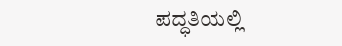ಪದ್ಧತಿಯಲ್ಲಿ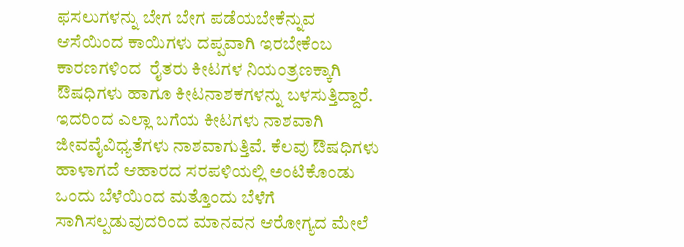ಫಸಲುಗಳನ್ನು ಬೇಗ ಬೇಗ ಪಡೆಯಬೇಕೆನ್ನುವ ಆಸೆಯಿಂದ ಕಾಯಿಗಳು ದಪ್ಪವಾಗಿ ಇರಬೇಕೆಂಬ ಕಾರಣಗಳಿಂದ  ರೈತರು ಕೀಟಗಳ ನಿಯಂತ್ರಣಕ್ಕಾಗಿ ಔಷಧಿಗಳು ಹಾಗೂ ಕೀಟನಾಶಕಗಳನ್ನು ಬಳಸುತ್ತಿದ್ದಾರೆ. ಇದರಿಂದ ಎಲ್ಲಾ ಬಗೆಯ ಕೀಟಗಳು ನಾಶವಾಗಿ ಜೀವವೈವಿಧ್ಯತೆಗಳು ನಾಶವಾಗುತ್ತಿವೆ. ಕೆಲವು ಔಷಧಿಗಳು ಹಾಳಾಗದೆ ಆಹಾರದ ಸರಪಳಿಯಲ್ಲಿ ಅಂಟಿಕೊಂಡು ಒಂದು ಬೆಳೆಯಿಂದ ಮತ್ತೊಂದು ಬೆಳೆಗೆ ಸಾಗಿಸಲ್ಪಡುವುದರಿಂದ ಮಾನವನ ಆರೋಗ್ಯದ ಮೇಲೆ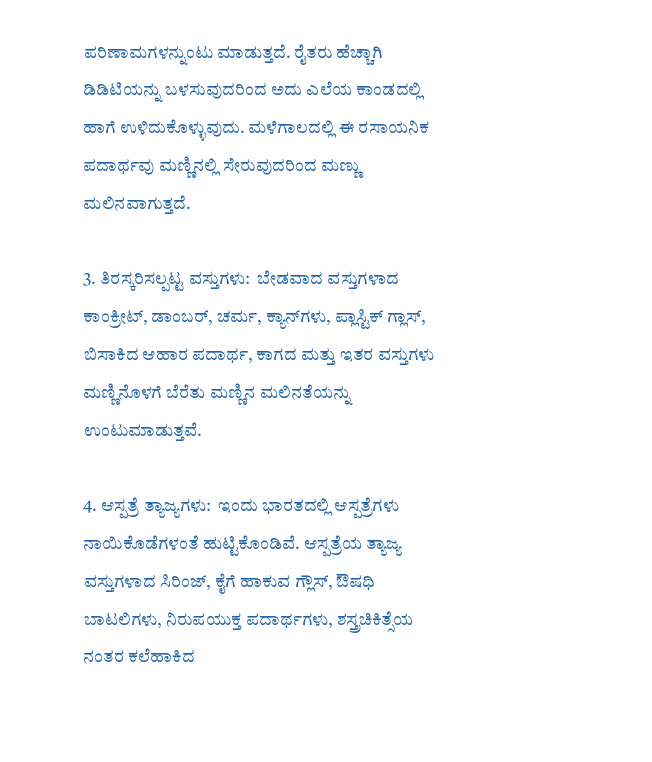ಪರಿಣಾಮಗಳನ್ನುಂಟು ಮಾಡುತ್ತದೆ. ರೈತರು ಹೆಚ್ಚಾಗಿ ಡಿಡಿಟಿಯನ್ನು ಬಳಸುವುದರಿಂದ ಅದು ಎಲೆಯ ಕಾಂಡದಲ್ಲಿ ಹಾಗೆ ಉಳಿದುಕೊಳ್ಳುವುದು. ಮಳೆಗಾಲದಲ್ಲಿ ಈ ರಸಾಯನಿಕ ಪದಾರ್ಥವು ಮಣ್ಣಿನಲ್ಲಿ ಸೇರುವುದರಿಂದ ಮಣ್ಣು ಮಲಿನವಾಗುತ್ತದೆ.

3. ತಿರಸ್ಕರಿಸಲ್ಪಟ್ಟ ವಸ್ತುಗಳು:  ಬೇಡವಾದ ವಸ್ತುಗಳಾದ ಕಾಂಕ್ರೀಟ್, ಡಾಂಬರ್, ಚರ್ಮ, ಕ್ಯಾನ್‌ಗಳು, ಪ್ಲಾಸ್ಟಿಕ್ ಗ್ಲಾಸ್‌, ಬಿಸಾಕಿದ ಆಹಾರ ಪದಾರ್ಥ, ಕಾಗದ ಮತ್ತು ಇತರ ವಸ್ತುಗಳು ಮಣ್ಣಿನೊಳಗೆ ಬೆರೆತು ಮಣ್ಣಿನ ಮಲಿನತೆಯನ್ನು ಉಂಟುಮಾಡುತ್ತವೆ.

4. ಆಸ್ಪತ್ರೆ ತ್ಯಾಜ್ಯಗಳು:  ಇಂದು ಭಾರತದಲ್ಲಿ ಆಸ್ಪತ್ರೆಗಳು ನಾಯಿಕೊಡೆಗಳಂತೆ ಹುಟ್ಟಿಕೊಂಡಿವೆ. ಆಸ್ಪತ್ರೆಯ ತ್ಯಾಜ್ಯ ವಸ್ತುಗಳಾದ ಸಿರಿಂಜ್, ಕೈಗೆ ಹಾಕುವ ಗ್ಲೌಸ್, ಔಷಧಿ ಬಾಟಲಿಗಳು, ನಿರುಪಯುಕ್ತ ಪದಾರ್ಥಗಳು, ಶಸ್ತ್ರಚಿಕಿತ್ಸೆಯ ನಂತರ ಕಲೆಹಾಕಿದ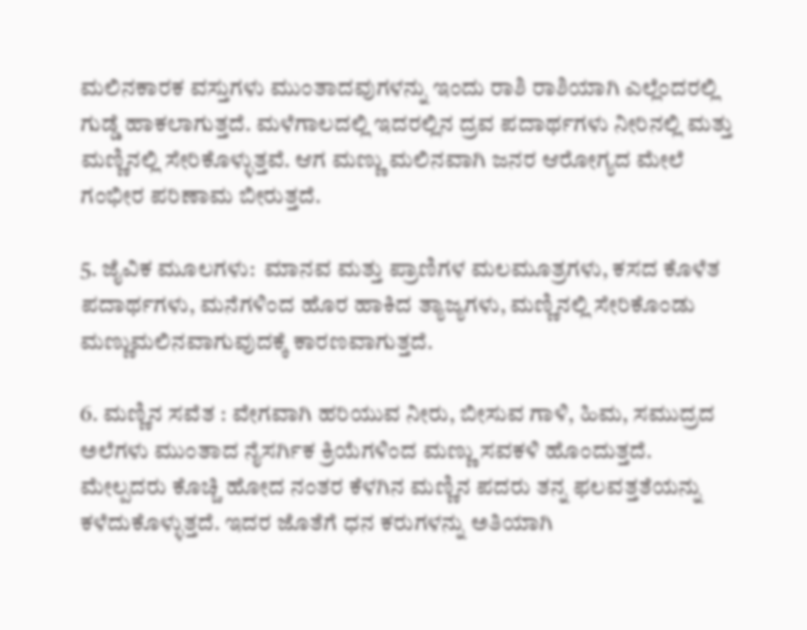ಮಲಿನಕಾರಕ ವಸ್ತುಗಳು ಮುಂತಾದವುಗಳನ್ನು ಇಂದು ರಾಶಿ ರಾಶಿಯಾಗಿ ಎಲ್ಲೆಂದರಲ್ಲಿ ಗುಡ್ಡೆ ಹಾಕಲಾಗುತ್ತದೆ. ಮಳೆಗಾಲದಲ್ಲಿ ಇದರಲ್ಲಿನ ದ್ರವ ಪದಾರ್ಥಗಳು ನೀರಿನಲ್ಲಿ ಮತ್ತು ಮಣ್ಣಿನಲ್ಲಿ ಸೇರಿಕೊಳ್ಳುತ್ತವೆ. ಆಗ ಮಣ್ಣು ಮಲಿನವಾಗಿ ಜನರ ಆರೋಗ್ಯದ ಮೇಲೆ ಗಂಭೀರ ಪರಿಣಾಮ ಬೀರುತ್ತದೆ.

5. ಜೈವಿಕ ಮೂಲಗಳು:  ಮಾನವ ಮತ್ತು ಪ್ರಾಣಿಗಳ ಮಲಮೂತ್ರಗಳು, ಕಸದ ಕೊಳೆತ ಪದಾರ್ಥಗಳು, ಮನೆಗಳಿಂದ ಹೊರ ಹಾಕಿದ ತ್ಯಾಜ್ಯಗಳು, ಮಣ್ಣಿನಲ್ಲಿ ಸೇರಿಕೊಂಡು ಮಣ್ಣುಮಲಿನವಾಗುವುದಕ್ಕೆ ಕಾರಣವಾಗುತ್ತದೆ.

6. ಮಣ್ಣಿನ ಸವೆತ : ವೇಗವಾಗಿ ಹರಿಯುವ ನೀರು, ಬೀಸುವ ಗಾಳಿ, ಹಿಮ, ಸಮುದ್ರದ ಅಲೆಗಳು ಮುಂತಾದ ನೈಸರ್ಗಿಕ ಕ್ರಿಯೆಗಳಿಂದ ಮಣ್ಣು ಸವಕಳಿ ಹೊಂದುತ್ತದೆ. ಮೇಲ್ಪದರು ಕೊಚ್ಚಿ ಹೋದ ನಂತರ ಕೆಳಗಿನ ಮಣ್ಣಿನ ಪದರು ತನ್ನ ಫಲವತ್ತತೆಯನ್ನು ಕಳೆದುಕೊಳ್ಳುತ್ತದೆ. ಇದರ ಜೊತೆಗೆ ಧನ ಕರುಗಳನ್ನು ಅತಿಯಾಗಿ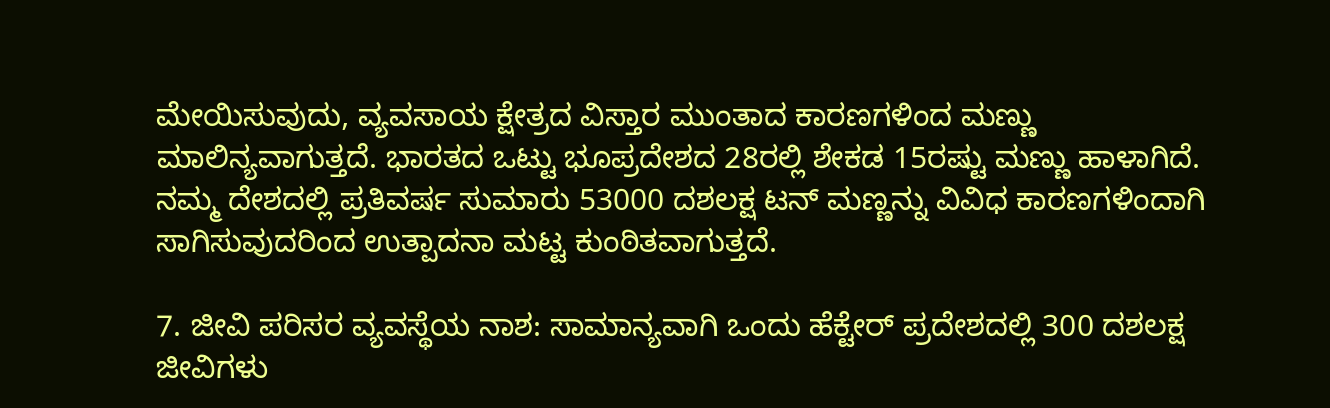ಮೇಯಿಸುವುದು, ವ್ಯವಸಾಯ ಕ್ಷೇತ್ರದ ವಿಸ್ತಾರ ಮುಂತಾದ ಕಾರಣಗಳಿಂದ ಮಣ್ಣು ಮಾಲಿನ್ಯವಾಗುತ್ತದೆ. ಭಾರತದ ಒಟ್ಟು ಭೂಪ್ರದೇಶದ 28ರಲ್ಲಿ ಶೇಕಡ 15ರಷ್ಟು ಮಣ್ಣು ಹಾಳಾಗಿದೆ. ನಮ್ಮ ದೇಶದಲ್ಲಿ ಪ್ರತಿವರ್ಷ ಸುಮಾರು 53000 ದಶಲಕ್ಷ ಟನ್ ಮಣ್ಣನ್ನು ವಿವಿಧ ಕಾರಣಗಳಿಂದಾಗಿ ಸಾಗಿಸುವುದರಿಂದ ಉತ್ಪಾದನಾ ಮಟ್ಟ ಕುಂಠಿತವಾಗುತ್ತದೆ.

7. ಜೀವಿ ಪರಿಸರ ವ್ಯವಸ್ಥೆಯ ನಾಶ: ಸಾಮಾನ್ಯವಾಗಿ ಒಂದು ಹೆಕ್ಟೇರ್‌ ಪ್ರದೇಶದಲ್ಲಿ 300 ದಶಲಕ್ಷ ಜೀವಿಗಳು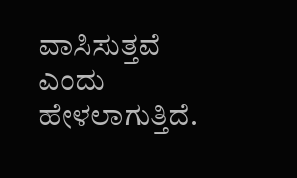ವಾಸಿಸುತ್ತವೆ ಎಂದು ಹೇಳಲಾಗುತ್ತಿದೆ.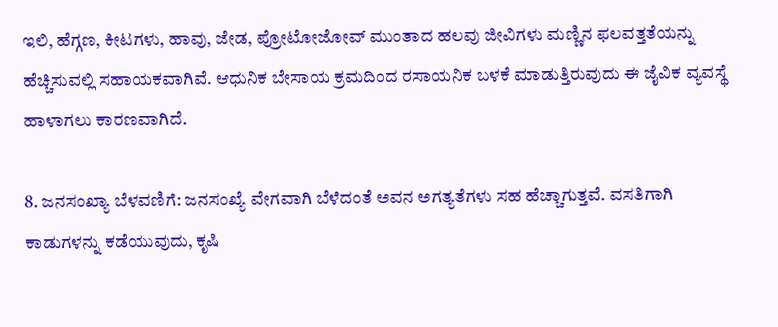ಇಲಿ, ಹೆಗ್ಗಣ, ಕೀಟಗಳು, ಹಾವು, ಜೇಡ, ಪ್ರೋಟೋಜೋವ್‌ ಮುಂತಾದ ಹಲವು ಜೀವಿಗಳು ಮಣ್ಣಿನ ಫಲವತ್ತತೆಯನ್ನು ಹೆಚ್ಚಿಸುವಲ್ಲಿ ಸಹಾಯಕವಾಗಿವೆ. ಆಧುನಿಕ ಬೇಸಾಯ ಕ್ರಮದಿಂದ ರಸಾಯನಿಕ ಬಳಕೆ ಮಾಡುತ್ತಿರುವುದು ಈ ಜೈವಿಕ ವ್ಯವಸ್ಥೆ ಹಾಳಾಗಲು ಕಾರಣವಾಗಿದೆ.

8. ಜನಸಂಖ್ಯಾ ಬೆಳವಣಿಗೆ: ಜನಸಂಖ್ಯೆ ವೇಗವಾಗಿ ಬೆಳೆದಂತೆ ಅವನ ಅಗತ್ಯತೆಗಳು ಸಹ ಹೆಚ್ಚಾಗುತ್ತವೆ. ವಸತಿಗಾಗಿ ಕಾಡುಗಳನ್ನು ಕಡೆಯುವುದು, ಕೃಷಿ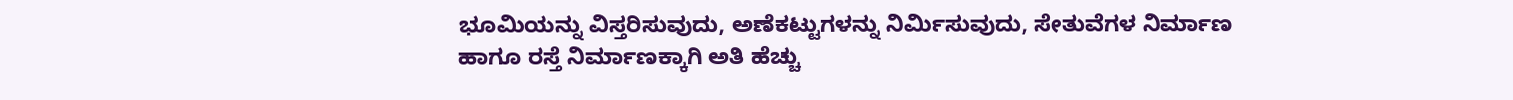ಭೂಮಿಯನ್ನು ವಿಸ್ತರಿಸುವುದು, ಅಣೆಕಟ್ಟುಗಳನ್ನು ನಿರ್ಮಿಸುವುದು, ಸೇತುವೆಗಳ ನಿರ್ಮಾಣ ಹಾಗೂ ರಸ್ತೆ ನಿರ್ಮಾಣಕ್ಕಾಗಿ ಅತಿ ಹೆಚ್ಚು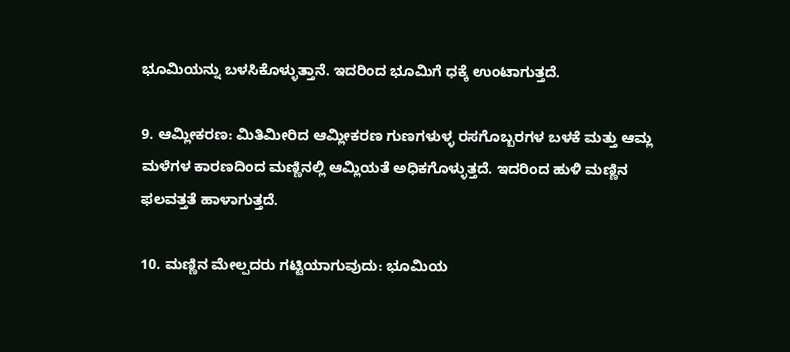ಭೂಮಿಯನ್ನು ಬಳಸಿಕೊಳ್ಳುತ್ತಾನೆ. ಇದರಿಂದ ಭೂಮಿಗೆ ಧಕ್ಕೆ ಉಂಟಾಗುತ್ತದೆ.

9. ಆಮ್ಲೀಕರಣ: ಮಿತಿಮೀರಿದ ಆಮ್ಲೀಕರಣ ಗುಣಗಳುಳ್ಳ ರಸಗೊಬ್ಬರಗಳ ಬಳಕೆ ಮತ್ತು ಆಮ್ಲ ಮಳೆಗಳ ಕಾರಣದಿಂದ ಮಣ್ಣಿನಲ್ಲಿ ಆಮ್ಲಿಯತೆ ಅಧಿಕಗೊಳ್ಳುತ್ತದೆ. ಇದರಿಂದ ಹುಳಿ ಮಣ್ಣಿನ ಫಲವತ್ತತೆ ಹಾಳಾಗುತ್ತದೆ.

10. ಮಣ್ಣಿನ ಮೇಲ್ಪದರು ಗಟ್ಟಿಯಾಗುವುದು: ಭೂಮಿಯ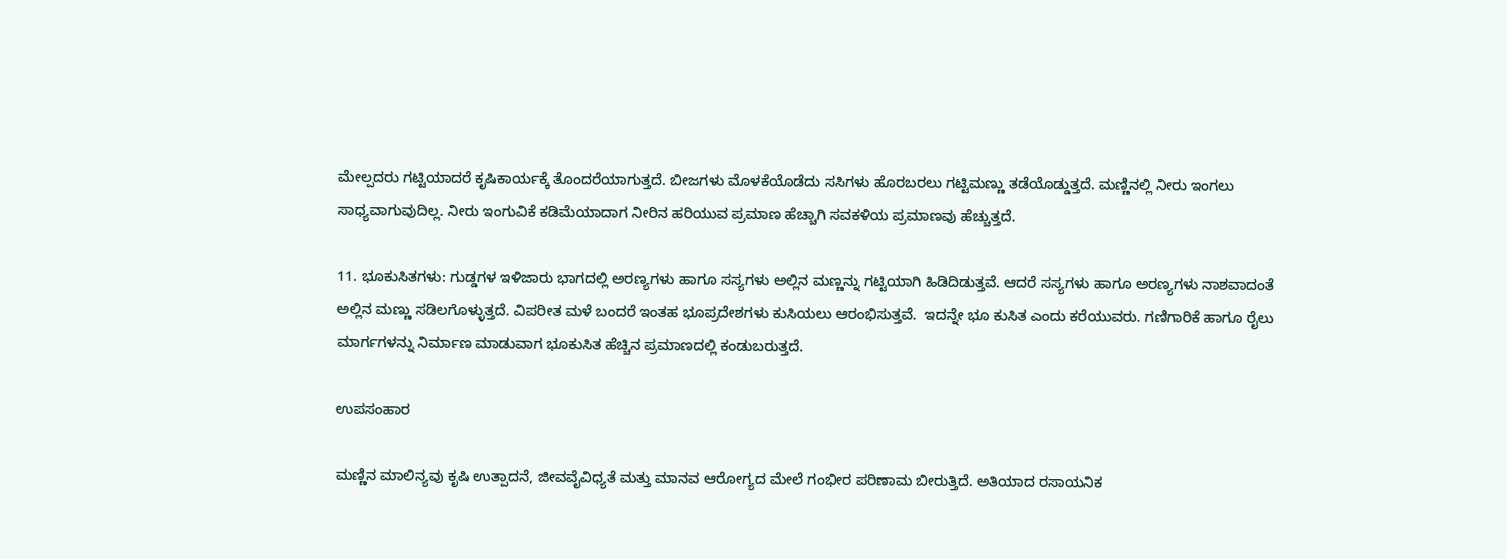ಮೇಲ್ಪದರು ಗಟ್ಟಿಯಾದರೆ ಕೃಷಿಕಾರ್ಯಕ್ಕೆ ತೊಂದರೆಯಾಗುತ್ತದೆ. ಬೀಜಗಳು ಮೊಳಕೆಯೊಡೆದು ಸಸಿಗಳು ಹೊರಬರಲು ಗಟ್ಟಿಮಣ್ಣು ತಡೆಯೊಡ್ಡುತ್ತದೆ. ಮಣ್ಣಿನಲ್ಲಿ ನೀರು ಇಂಗಲು ಸಾಧ್ಯವಾಗುವುದಿಲ್ಲ. ನೀರು ಇಂಗುವಿಕೆ ಕಡಿಮೆಯಾದಾಗ ನೀರಿನ ಹರಿಯುವ ಪ್ರಮಾಣ ಹೆಚ್ಚಾಗಿ ಸವಕಳಿಯ ಪ್ರಮಾಣವು ಹೆಚ್ಚುತ್ತದೆ.

11. ಭೂಕುಸಿತಗಳು: ಗುಡ್ಡಗಳ ಇಳಿಜಾರು ಭಾಗದಲ್ಲಿ ಅರಣ್ಯಗಳು ಹಾಗೂ ಸಸ್ಯಗಳು ಅಲ್ಲಿನ ಮಣ್ಣನ್ನು ಗಟ್ಟಿಯಾಗಿ ಹಿಡಿದಿಡುತ್ತವೆ. ಆದರೆ ಸಸ್ಯಗಳು ಹಾಗೂ ಅರಣ್ಯಗಳು ನಾಶವಾದಂತೆ ಅಲ್ಲಿನ ಮಣ್ಣು ಸಡಿಲಗೊಳ್ಳುತ್ತದೆ. ವಿಪರೀತ ಮಳೆ ಬಂದರೆ ಇಂತಹ ಭೂಪ್ರದೇಶಗಳು ಕುಸಿಯಲು ಆರಂಭಿಸುತ್ತವೆ.  ಇದನ್ನೇ ಭೂ ಕುಸಿತ ಎಂದು ಕರೆಯುವರು. ಗಣಿಗಾರಿಕೆ ಹಾಗೂ ರೈಲು ಮಾರ್ಗಗಳನ್ನು ನಿರ್ಮಾಣ ಮಾಡುವಾಗ ಭೂಕುಸಿತ ಹೆಚ್ಚಿನ ಪ್ರಮಾಣದಲ್ಲಿ ಕಂಡುಬರುತ್ತದೆ.

ಉಪಸಂಹಾರ

ಮಣ್ಣಿನ ಮಾಲಿನ್ಯವು ಕೃಷಿ ಉತ್ಪಾದನೆ, ಜೀವವೈವಿಧ್ಯತೆ ಮತ್ತು ಮಾನವ ಆರೋಗ್ಯದ ಮೇಲೆ ಗಂಭೀರ ಪರಿಣಾಮ ಬೀರುತ್ತಿದೆ. ಅತಿಯಾದ ರಸಾಯನಿಕ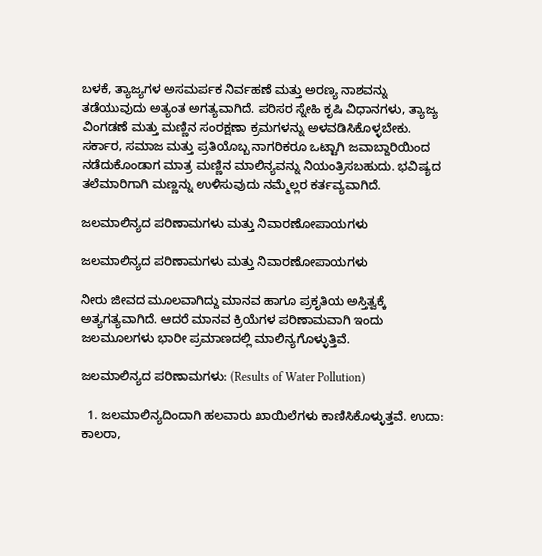ಬಳಕೆ, ತ್ಯಾಜ್ಯಗಳ ಅಸಮರ್ಪಕ ನಿರ್ವಹಣೆ ಮತ್ತು ಅರಣ್ಯ ನಾಶವನ್ನು ತಡೆಯುವುದು ಅತ್ಯಂತ ಅಗತ್ಯವಾಗಿದೆ. ಪರಿಸರ ಸ್ನೇಹಿ ಕೃಷಿ ವಿಧಾನಗಳು, ತ್ಯಾಜ್ಯ ವಿಂಗಡಣೆ ಮತ್ತು ಮಣ್ಣಿನ ಸಂರಕ್ಷಣಾ ಕ್ರಮಗಳನ್ನು ಅಳವಡಿಸಿಕೊಳ್ಳಬೇಕು. ಸರ್ಕಾರ, ಸಮಾಜ ಮತ್ತು ಪ್ರತಿಯೊಬ್ಬ ನಾಗರಿಕರೂ ಒಟ್ಟಾಗಿ ಜವಾಬ್ದಾರಿಯಿಂದ ನಡೆದುಕೊಂಡಾಗ ಮಾತ್ರ ಮಣ್ಣಿನ ಮಾಲಿನ್ಯವನ್ನು ನಿಯಂತ್ರಿಸಬಹುದು. ಭವಿಷ್ಯದ ತಲೆಮಾರಿಗಾಗಿ ಮಣ್ಣನ್ನು ಉಳಿಸುವುದು ನಮ್ಮೆಲ್ಲರ ಕರ್ತವ್ಯವಾಗಿದೆ.

ಜಲಮಾಲಿನ್ಯದ ಪರಿಣಾಮಗಳು ಮತ್ತು ನಿವಾರಣೋಪಾಯಗಳು

ಜಲಮಾಲಿನ್ಯದ ಪರಿಣಾಮಗಳು ಮತ್ತು ನಿವಾರಣೋಪಾಯಗಳು

ನೀರು ಜೀವದ ಮೂಲವಾಗಿದ್ದು ಮಾನವ ಹಾಗೂ ಪ್ರಕೃತಿಯ ಅಸ್ತಿತ್ವಕ್ಕೆ ಅತ್ಯಗತ್ಯವಾಗಿದೆ. ಆದರೆ ಮಾನವ ಕ್ರಿಯೆಗಳ ಪರಿಣಾಮವಾಗಿ ಇಂದು ಜಲಮೂಲಗಳು ಭಾರೀ ಪ್ರಮಾಣದಲ್ಲಿ ಮಾಲಿನ್ಯಗೊಳ್ಳುತ್ತಿವೆ.

ಜಲಮಾಲಿನ್ಯದ ಪರಿಣಾಮಗಳು: (Results of Water Pollution)

  1. ಜಲಮಾಲಿನ್ಯದಿಂದಾಗಿ ಹಲವಾರು ಖಾಯಿಲೆಗಳು ಕಾಣಿಸಿಕೊಳ್ಳುತ್ತವೆ. ಉದಾ:  ಕಾಲರಾ,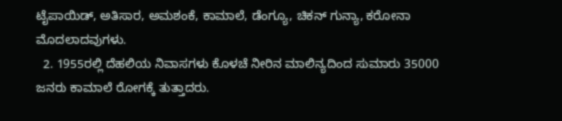ಟೈಪಾಯಿಡ್‌, ಅತಿಸಾರ, ಅಮಶಂಕೆ, ಕಾಮಾಲೆ, ಡೆಂಗ್ಯೂ, ಚಿಕನ್ ಗುನ್ಯಾ, ಕರೋನಾ ಮೊದಲಾದವುಗಳು.
  2. 1955ರಲ್ಲಿ ದೆಹಲಿಯ ನಿವಾಸಗಳು ಕೊಳಚೆ ನೀರಿನ ಮಾಲಿನ್ಯದಿಂದ ಸುಮಾರು 35000 ಜನರು ಕಾಮಾಲೆ ರೋಗಕ್ಕೆ ತುತ್ತಾದರು.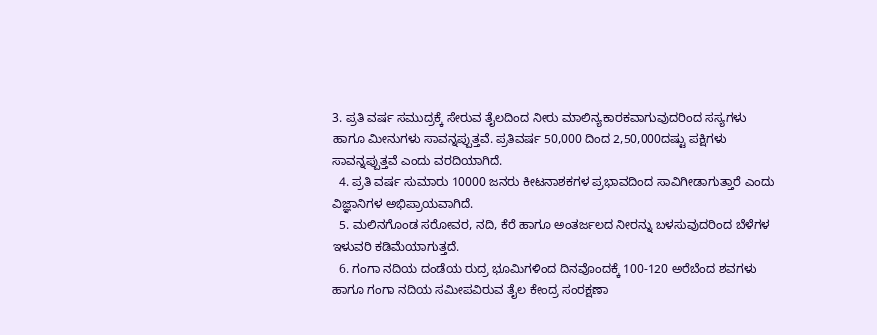3. ಪ್ರತಿ ವರ್ಷ ಸಮುದ್ರಕ್ಕೆ ಸೇರುವ ತೈಲದಿಂದ ನೀರು ಮಾಲಿನ್ಯಕಾರಕವಾಗುವುದರಿಂದ ಸಸ್ಯಗಳು ಹಾಗೂ ಮೀನುಗಳು ಸಾವನ್ನಪ್ಪುತ್ತವೆ. ಪ್ರತಿವರ್ಷ 50,000 ದಿಂದ 2,50,000ದಷ್ಟು ಪಕ್ಷಿಗಳು ಸಾವನ್ನಪ್ಪುತ್ತವೆ ಎಂದು ವರದಿಯಾಗಿದೆ.
  4. ಪ್ರತಿ ವರ್ಷ ಸುಮಾರು 10000 ಜನರು ಕೀಟನಾಶಕಗಳ ಪ್ರಭಾವದಿಂದ ಸಾವಿಗೀಡಾಗುತ್ತಾರೆ ಎಂದು ವಿಜ್ಞಾನಿಗಳ ಅಭಿಪ್ರಾಯವಾಗಿದೆ.
  5. ಮಲಿನಗೊಂಡ ಸರೋವರ, ನದಿ, ಕೆರೆ ಹಾಗೂ ಅಂತರ್ಜಲದ ನೀರನ್ನು ಬಳಸುವುದರಿಂದ ಬೆಳೆಗಳ ಇಳುವರಿ ಕಡಿಮೆಯಾಗುತ್ತದೆ.
  6. ಗಂಗಾ ನದಿಯ ದಂಡೆಯ ರುದ್ರ ಭೂಮಿಗಳಿಂದ ದಿನವೊಂದಕ್ಕೆ 100-120 ಅರೆಬೆಂದ ಶವಗಳು ಹಾಗೂ ಗಂಗಾ ನದಿಯ ಸಮೀಪವಿರುವ ತೈಲ ಕೇಂದ್ರ ಸಂರಕ್ಷಣಾ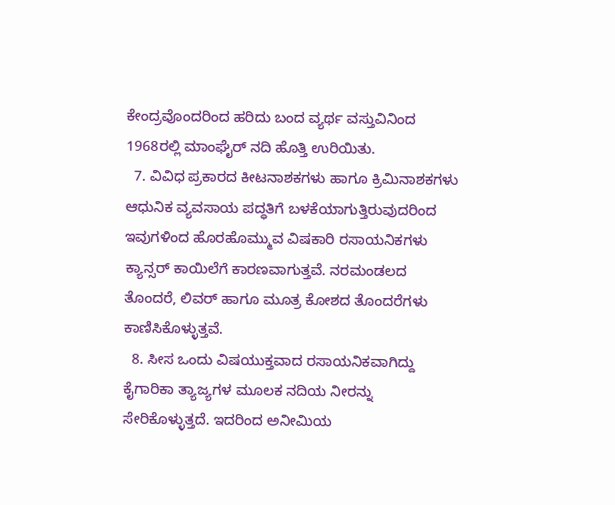ಕೇಂದ್ರವೊಂದರಿಂದ ಹರಿದು ಬಂದ ವ್ಯರ್ಥ ವಸ್ತುವಿನಿಂದ 1968ರಲ್ಲಿ ಮಾಂಘೈರ್ ನದಿ ಹೊತ್ತಿ ಉರಿಯಿತು.
  7. ವಿವಿಧ ಪ್ರಕಾರದ ಕೀಟನಾಶಕಗಳು ಹಾಗೂ ಕ್ರಿಮಿನಾಶಕಗಳು ಆಧುನಿಕ ವ್ಯವಸಾಯ ಪದ್ಧತಿಗೆ ಬಳಕೆಯಾಗುತ್ತಿರುವುದರಿಂದ ಇವುಗಳಿಂದ ಹೊರಹೊಮ್ಮುವ ವಿಷಕಾರಿ ರಸಾಯನಿಕಗಳು ಕ್ಯಾನ್ಸರ್ ಕಾಯಿಲೆಗೆ ಕಾರಣವಾಗುತ್ತವೆ. ನರಮಂಡಲದ ತೊಂದರೆ, ಲಿವರ್ ಹಾಗೂ ಮೂತ್ರ ಕೋಶದ ತೊಂದರೆಗಳು ಕಾಣಿಸಿಕೊಳ್ಳುತ್ತವೆ.
  8. ಸೀಸ ಒಂದು ವಿಷಯುಕ್ತವಾದ ರಸಾಯನಿಕವಾಗಿದ್ದು ಕೈಗಾರಿಕಾ ತ್ಯಾಜ್ಯಗಳ ಮೂಲಕ ನದಿಯ ನೀರನ್ನು ಸೇರಿಕೊಳ್ಳುತ್ತದೆ. ಇದರಿಂದ ಅನೀಮಿಯ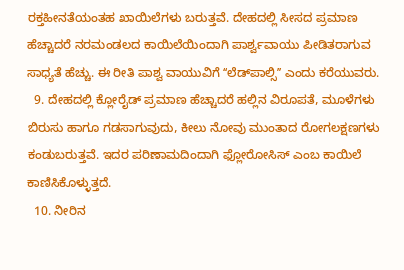ರಕ್ತಹೀನತೆಯಂತಹ ಖಾಯಿಲೆಗಳು ಬರುತ್ತವೆ. ದೇಹದಲ್ಲಿ ಸೀಸದ ಪ್ರಮಾಣ ಹೆಚ್ಚಾದರೆ ನರಮಂಡಲದ ಕಾಯಿಲೆಯಿಂದಾಗಿ ಪಾರ್ಶ್ವವಾಯು ಪೀಡಿತರಾಗುವ ಸಾಧ್ಯತೆ ಹೆಚ್ಚು. ಈ ರೀತಿ ಪಾಶ್ವ ವಾಯುವಿಗೆ ʻʻಲೆಡ್‌ಪಾಲ್ಸಿʼʼ ಎಂದು ಕರೆಯುವರು.
  9. ದೇಹದಲ್ಲಿ ಕ್ಲೋರೈಡ್ ಪ್ರಮಾಣ ಹೆಚ್ಚಾದರೆ ಹಲ್ಲಿನ ವಿರೂಪತೆ, ಮೂಳೆಗಳು ಬಿರುಸು ಹಾಗೂ ಗಡಸಾಗುವುದು, ಕೀಲು ನೋವು ಮುಂತಾದ ರೋಗಲಕ್ಷಣಗಳು ಕಂಡುಬರುತ್ತವೆ. ಇದರ ಪರಿಣಾಮದಿಂದಾಗಿ ಫ್ಲೋರೋಸಿಸ್ ಎಂಬ ಕಾಯಿಲೆ ಕಾಣಿಸಿಕೊಳ್ಳುತ್ತದೆ.
  10. ನೀರಿನ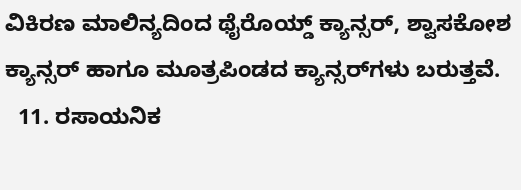ವಿಕಿರಣ ಮಾಲಿನ್ಯದಿಂದ ಥೈರೊಯ್ಡ್ ಕ್ಯಾನ್ಸರ್, ಶ್ವಾಸಕೋಶ ಕ್ಯಾನ್ಸರ್ ಹಾಗೂ ಮೂತ್ರಪಿಂಡದ ಕ್ಯಾನ್ಸರ್‌ಗಳು ಬರುತ್ತವೆ.
  11. ರಸಾಯನಿಕ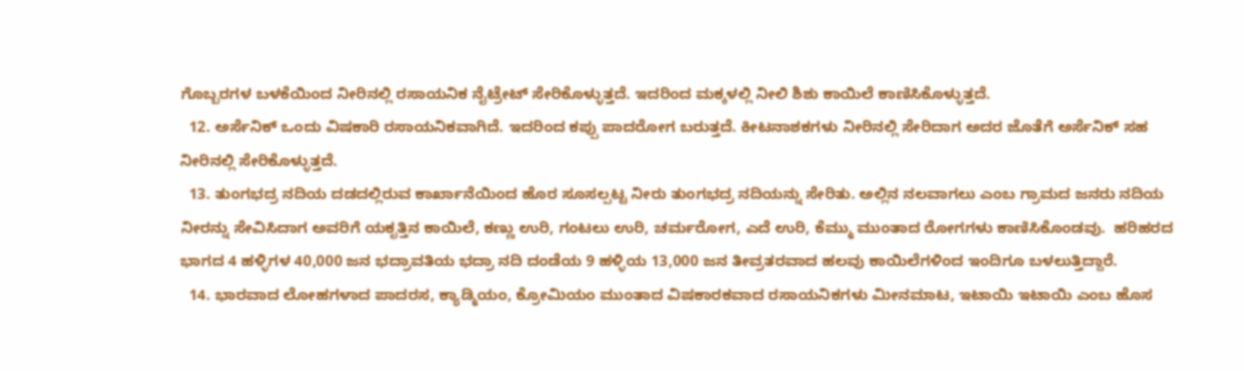ಗೊಬ್ಬರಗಳ ಬಳಕೆಯಿಂದ ನೀರಿನಲ್ಲಿ ರಸಾಯನಿಕ ನೈಟ್ರೇಟ್ ಸೇರಿಕೊಳ್ಳುತ್ತದೆ. ಇದರಿಂದ ಮಕ್ಕಳಲ್ಲಿ ನೀಲಿ ಶಿಶು ಕಾಯಿಲೆ ಕಾಣಿಸಿಕೊಳ್ಳುತ್ತದೆ.
  12. ಅರ್ಸೆನಿಕ್‌ ಒಂದು ವಿಷಕಾರಿ ರಸಾಯನಿಕವಾಗಿದೆ. ಇದರಿಂದ ಕಪ್ಪು ಪಾದರೋಗ ಬರುತ್ತದೆ. ಕೀಟನಾಶಕಗಳು ನೀರಿನಲ್ಲಿ ಸೇರಿದಾಗ ಅದರ ಜೊತೆಗೆ ಅರ್ಸೆನಿಕ್ ಸಹ ನೀರಿನಲ್ಲಿ ಸೇರಿಕೊಳ್ಳುತ್ತದೆ.
  13. ತುಂಗಭದ್ರ ನದಿಯ ದಡದಲ್ಲಿರುವ ಕಾರ್ಖಾನೆಯಿಂದ ಹೊರ ಸೂಸಲ್ಪಟ್ಟ ನೀರು ತುಂಗಭದ್ರ ನದಿಯನ್ನು ಸೇರಿತು. ಅಲ್ಲಿನ ನಲವಾಗಲು ಎಂಬ ಗ್ರಾಮದ ಜನರು ನದಿಯ ನೀರನ್ನು ಸೇವಿಸಿದಾಗ ಅವರಿಗೆ ಯಕೃತ್ತಿನ ಕಾಯಿಲೆ, ಕಣ್ಣು ಉರಿ, ಗಂಟಲು ಉರಿ, ಚರ್ಮರೋಗ, ಎದೆ ಉರಿ, ಕೆಮ್ಮು ಮುಂತಾದ ರೋಗಗಳು ಕಾಣಿಸಿಕೊಂಡವು.  ಹರಿಹರದ ಭಾಗದ 4 ಹಳ್ಳಿಗಳ 40,000 ಜನ ಭದ್ರಾವತಿಯ ಭದ್ರಾ ನದಿ ದಂಡೆಯ 9 ಹಳ್ಳಿಯ 13,000 ಜನ ತೀವ್ರತರವಾದ ಹಲವು ಕಾಯಿಲೆಗಳಿಂದ ಇಂದಿಗೂ ಬಳಲುತ್ತಿದ್ದಾರೆ.
  14. ಭಾರವಾದ ಲೋಹಗಳಾದ ಪಾದರಸ, ಕ್ಯಾಡ್ಮಿಯಂ, ಕ್ರೋಮಿಯಂ ಮುಂತಾದ ವಿಷಕಾರಕವಾದ ರಸಾಯನಿಕಗಳು ಮೀನಮಾಟ, ಇಟಾಯಿ ಇಟಾಯಿ ಎಂಬ ಹೊಸ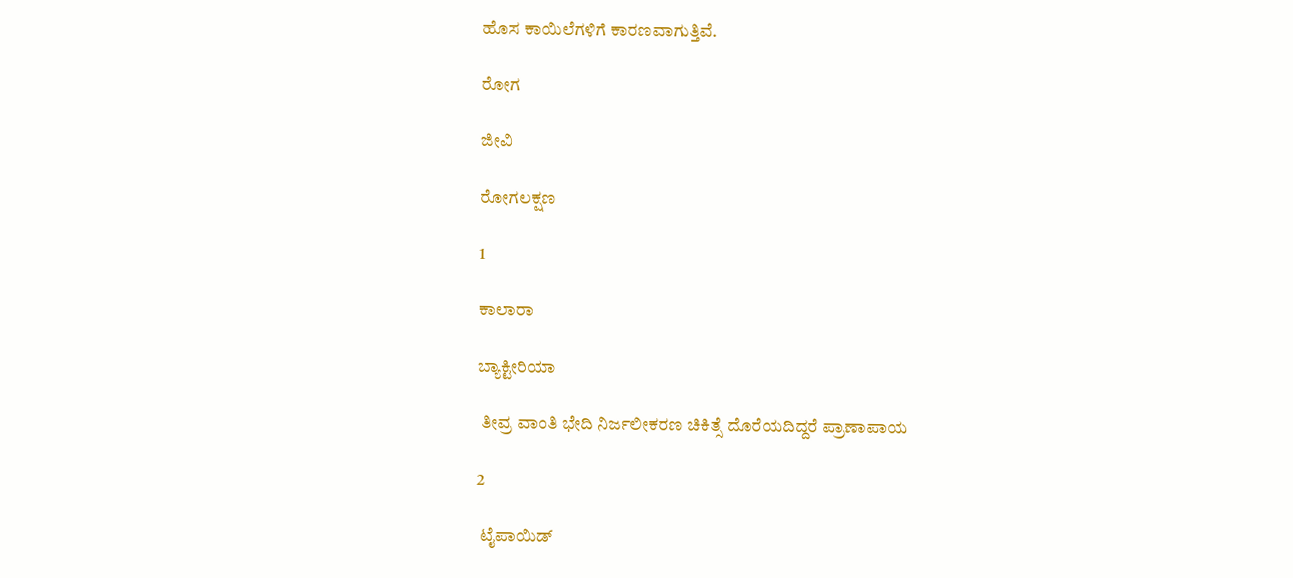ಹೊಸ ಕಾಯಿಲೆಗಳಿಗೆ ಕಾರಣವಾಗುತ್ತಿವೆ.

ರೋಗ

ಜೀವಿ

ರೋಗಲಕ್ಷಣ

1

ಕಾಲಾರಾ

ಬ್ಯಾಕ್ಟೀರಿಯಾ

 ತೀವ್ರ ವಾಂತಿ ಭೇದಿ ನಿರ್ಜಲೀಕರಣ ಚಿಕಿತ್ಸೆ ದೊರೆಯದಿದ್ದರೆ ಪ್ರಾಣಾಪಾಯ

2

 ಟೈಪಾಯಿಡ್‌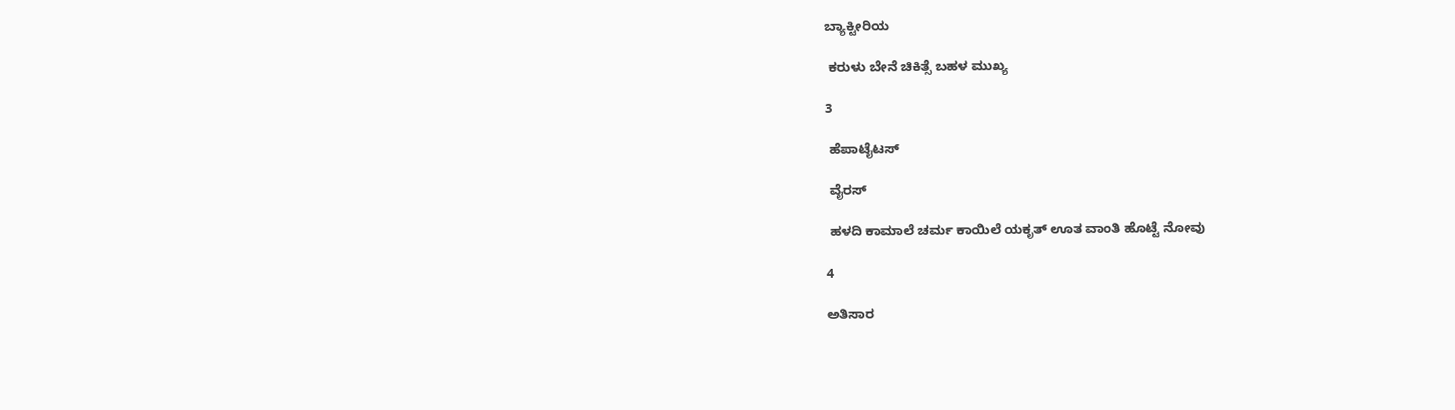ಬ್ಯಾಕ್ಟೀರಿಯ

 ಕರುಳು ಬೇನೆ ಚಿಕಿತ್ಸೆ ಬಹಳ ಮುಖ್ಯ

3

 ಹೆಪಾಟೈಟಸ್‌

 ವೈರಸ್

 ಹಳದಿ ಕಾಮಾಲೆ ಚರ್ಮ ಕಾಯಿಲೆ ಯಕೃತ್ ಊತ ವಾಂತಿ ಹೊಟ್ಟೆ ನೋವು

4

ಅತಿಸಾರ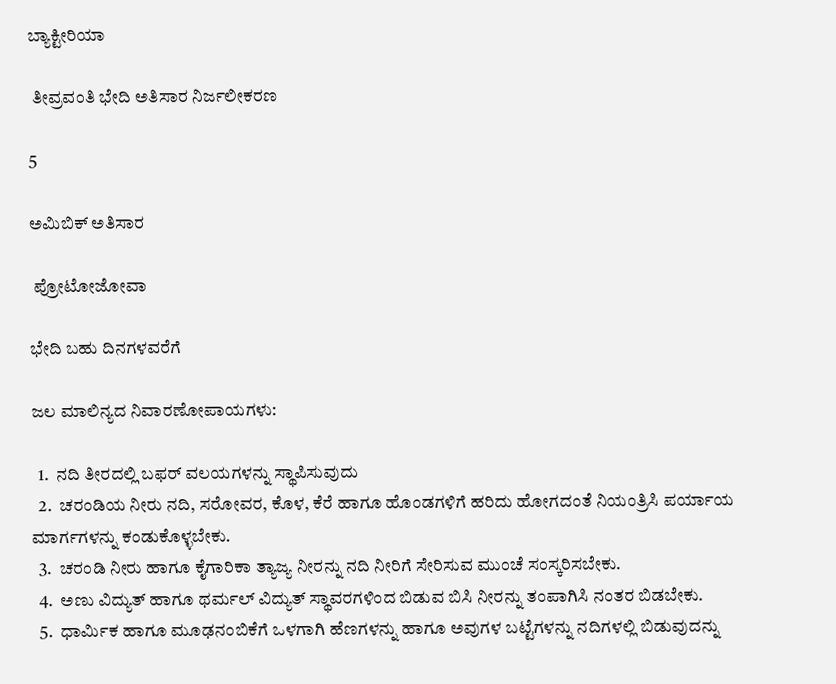ಬ್ಯಾಕ್ಟೀರಿಯಾ

 ತೀವ್ರವಂತಿ ಭೇದಿ ಅತಿಸಾರ ನಿರ್ಜಲೀಕರಣ

5

ಅಮಿಬಿಕ್‌ ಅತಿಸಾರ

 ಪ್ರೋಟೋಜೋವಾ

ಭೇದಿ ಬಹು ದಿನಗಳವರೆಗೆ

ಜಲ ಮಾಲಿನ್ಯದ ನಿವಾರಣೋಪಾಯಗಳು:

  1.  ನದಿ ತೀರದಲ್ಲಿ ಬಫರ್ ವಲಯಗಳನ್ನು ಸ್ಥಾಪಿಸುವುದು
  2.  ಚರಂಡಿಯ ನೀರು ನದಿ, ಸರೋವರ, ಕೊಳ, ಕೆರೆ ಹಾಗೂ ಹೊಂಡಗಳಿಗೆ ಹರಿದು ಹೋಗದಂತೆ ನಿಯಂತ್ರಿಸಿ ಪರ್ಯಾಯ ಮಾರ್ಗಗಳನ್ನು ಕಂಡುಕೊಳ್ಳಬೇಕು.
  3.  ಚರಂಡಿ ನೀರು ಹಾಗೂ ಕೈಗಾರಿಕಾ ತ್ಯಾಜ್ಯ ನೀರನ್ನು ನದಿ ನೀರಿಗೆ ಸೇರಿಸುವ ಮುಂಚೆ ಸಂಸ್ಕರಿಸಬೇಕು.
  4.  ಅಣು ವಿದ್ಯುತ್ ಹಾಗೂ ಥರ್ಮಲ್ ವಿದ್ಯುತ್ ಸ್ಥಾವರಗಳಿಂದ ಬಿಡುವ ಬಿಸಿ ನೀರನ್ನು ತಂಪಾಗಿಸಿ ನಂತರ ಬಿಡಬೇಕು.
  5.  ಧಾರ್ಮಿಕ ಹಾಗೂ ಮೂಢನಂಬಿಕೆಗೆ ಒಳಗಾಗಿ ಹೆಣಗಳನ್ನು ಹಾಗೂ ಅವುಗಳ ಬಟ್ಟೆಗಳನ್ನು ನದಿಗಳಲ್ಲಿ ಬಿಡುವುದನ್ನು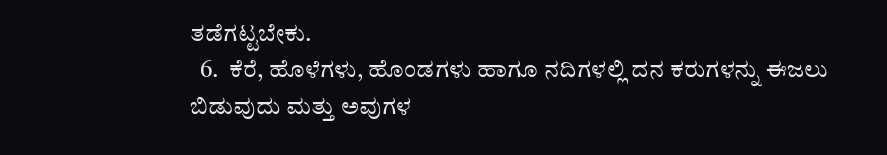ತಡೆಗಟ್ಟಬೇಕು.
  6.  ಕೆರೆ, ಹೊಳೆಗಳು, ಹೊಂಡಗಳು ಹಾಗೂ ನದಿಗಳಲ್ಲಿ ದನ ಕರುಗಳನ್ನು ಈಜಲು ಬಿಡುವುದು ಮತ್ತು ಅವುಗಳ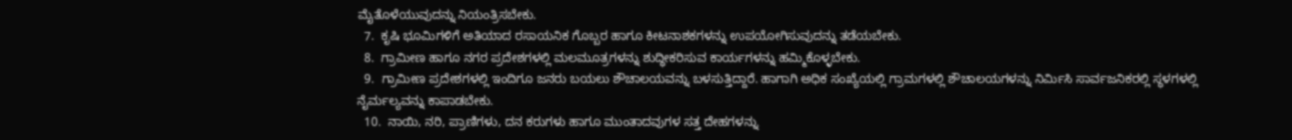ಮೈತೊಳೆಯುವುದನ್ನು ನಿಯಂತ್ರಿಸಬೇಕು.
  7.  ಕೃಷಿ ಭೂಮಿಗಳಿಗೆ ಅತಿಯಾದ ರಸಾಯನಿಕ ಗೊಬ್ಬರ ಹಾಗೂ ಕೀಟನಾಶಕಗಳನ್ನು ಉಪಯೋಗಿಸುವುದನ್ನು ತಡೆಯಬೇಕು.
  8.  ಗ್ರಾಮೀಣ ಹಾಗೂ ನಗರ ಪ್ರದೇಶಗಳಲ್ಲಿ ಮಲಮೂತ್ರಗಳನ್ನು ಶುದ್ಧೀಕರಿಸುವ ಕಾರ್ಯಗಳನ್ನು ಹಮ್ಮಿಕೊಳ್ಳಬೇಕು.
  9.  ಗ್ರಾಮೀಣ ಪ್ರದೇಶಗಳಲ್ಲಿ ಇಂದಿಗೂ ಜನರು ಬಯಲು ಶೌಚಾಲಯವನ್ನು ಬಳಸುತ್ತಿದ್ದಾರೆ. ಹಾಗಾಗಿ ಅಧಿಕ ಸಂಖ್ಯೆಯಲ್ಲಿ ಗ್ರಾಮಗಳಲ್ಲಿ ಶೌಚಾಲಯಗಳನ್ನು ನಿರ್ಮಿಸಿ ಸಾರ್ವಜನಿಕರಲ್ಲಿ ಸ್ಥಳಗಳಲ್ಲಿ ನೈರ್ಮಲ್ಯವನ್ನು ಕಾಪಾಡಬೇಕು.
  10.  ನಾಯಿ, ನರಿ, ಪ್ರಾಣಿಗಳು, ದನ ಕರುಗಳು ಹಾಗೂ ಮುಂತಾದವುಗಳ ಸತ್ತ ದೇಹಗಳನ್ನು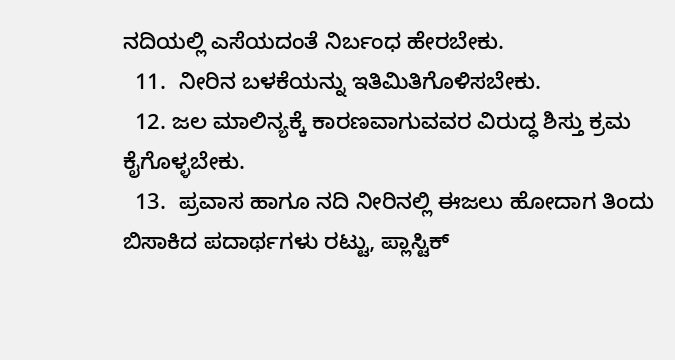ನದಿಯಲ್ಲಿ ಎಸೆಯದಂತೆ ನಿರ್ಬಂಧ ಹೇರಬೇಕು.
  11.  ನೀರಿನ ಬಳಕೆಯನ್ನು ಇತಿಮಿತಿಗೊಳಿಸಬೇಕು.
  12. ಜಲ ಮಾಲಿನ್ಯಕ್ಕೆ ಕಾರಣವಾಗುವವರ ವಿರುದ್ಧ ಶಿಸ್ತು ಕ್ರಮ ಕೈಗೊಳ್ಳಬೇಕು.
  13.  ಪ್ರವಾಸ ಹಾಗೂ ನದಿ ನೀರಿನಲ್ಲಿ ಈಜಲು ಹೋದಾಗ ತಿಂದು ಬಿಸಾಕಿದ ಪದಾರ್ಥಗಳು ರಟ್ಟು, ಪ್ಲಾಸ್ಟಿಕ್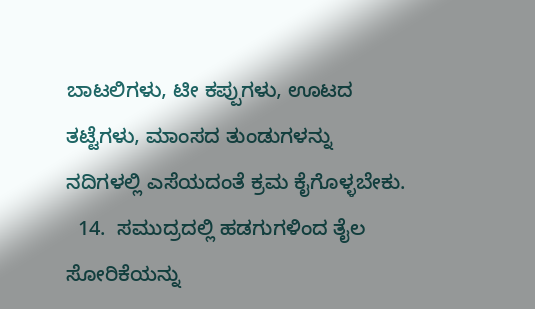ಬಾಟಲಿಗಳು, ಟೀ ಕಪ್ಪುಗಳು, ಊಟದ ತಟ್ಟೆಗಳು, ಮಾಂಸದ ತುಂಡುಗಳನ್ನು ನದಿಗಳಲ್ಲಿ ಎಸೆಯದಂತೆ ಕ್ರಮ ಕೈಗೊಳ್ಳಬೇಕು.
  14.  ಸಮುದ್ರದಲ್ಲಿ ಹಡಗುಗಳಿಂದ ತೈಲ ಸೋರಿಕೆಯನ್ನು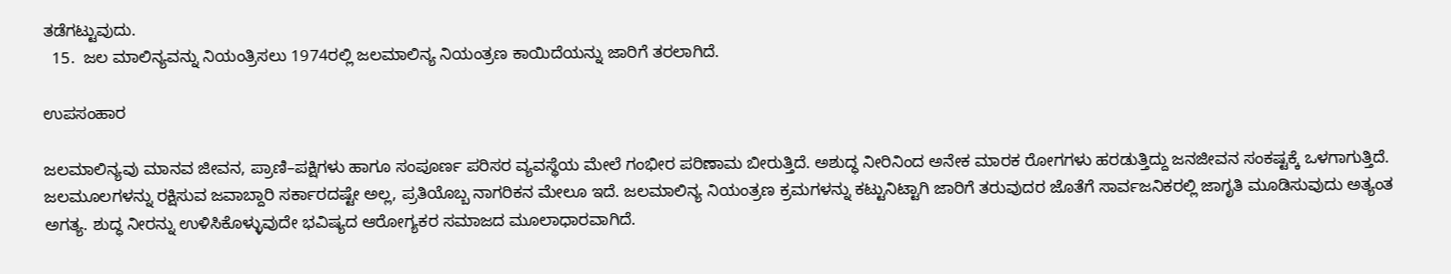ತಡೆಗಟ್ಟುವುದು.
  15.  ಜಲ ಮಾಲಿನ್ಯವನ್ನು ನಿಯಂತ್ರಿಸಲು 1974ರಲ್ಲಿ ಜಲಮಾಲಿನ್ಯ ನಿಯಂತ್ರಣ ಕಾಯಿದೆಯನ್ನು ಜಾರಿಗೆ ತರಲಾಗಿದೆ.

ಉಪಸಂಹಾರ

ಜಲಮಾಲಿನ್ಯವು ಮಾನವ ಜೀವನ, ಪ್ರಾಣಿ–ಪಕ್ಷಿಗಳು ಹಾಗೂ ಸಂಪೂರ್ಣ ಪರಿಸರ ವ್ಯವಸ್ಥೆಯ ಮೇಲೆ ಗಂಭೀರ ಪರಿಣಾಮ ಬೀರುತ್ತಿದೆ. ಅಶುದ್ಧ ನೀರಿನಿಂದ ಅನೇಕ ಮಾರಕ ರೋಗಗಳು ಹರಡುತ್ತಿದ್ದು ಜನಜೀವನ ಸಂಕಷ್ಟಕ್ಕೆ ಒಳಗಾಗುತ್ತಿದೆ. ಜಲಮೂಲಗಳನ್ನು ರಕ್ಷಿಸುವ ಜವಾಬ್ದಾರಿ ಸರ್ಕಾರದಷ್ಟೇ ಅಲ್ಲ, ಪ್ರತಿಯೊಬ್ಬ ನಾಗರಿಕನ ಮೇಲೂ ಇದೆ. ಜಲಮಾಲಿನ್ಯ ನಿಯಂತ್ರಣ ಕ್ರಮಗಳನ್ನು ಕಟ್ಟುನಿಟ್ಟಾಗಿ ಜಾರಿಗೆ ತರುವುದರ ಜೊತೆಗೆ ಸಾರ್ವಜನಿಕರಲ್ಲಿ ಜಾಗೃತಿ ಮೂಡಿಸುವುದು ಅತ್ಯಂತ ಅಗತ್ಯ. ಶುದ್ಧ ನೀರನ್ನು ಉಳಿಸಿಕೊಳ್ಳುವುದೇ ಭವಿಷ್ಯದ ಆರೋಗ್ಯಕರ ಸಮಾಜದ ಮೂಲಾಧಾರವಾಗಿದೆ.